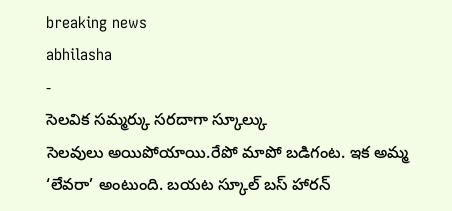breaking news
abhilasha
-
సెలవిక సమ్మర్కు సరదాగా స్కూల్కు
సెలవులు అయిపోయాయి.రేపో మాపో బడిగంట. ఇక అమ్మ ‘లేవరా’ అంటుంది. బయట స్కూల్ బస్ హారన్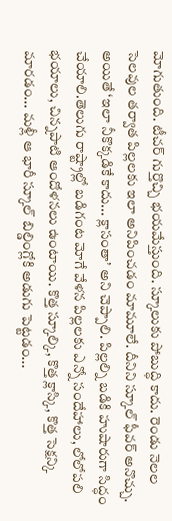మోగుతుంది. టీచర్ గుర్తొచ్చి భయమేస్తుంది. స్కూలుకు పోబుద్ధి కాదు. రెండు నెలల సెలవుల తర్వాత పిల్లలకు ఇలా అనిపించడం మామూలే. దీనిని స్కూల్ ఫీవర్ అనొచ్చు. అయితే ‘ఇలా నీకొక్కడికే కాదు... క్లాసంతా’ అని చెప్పాలి. పిల్లల్ని బడికి హుషారుగా సిద్ధం చేయాలి.తెలుగు రాష్ట్రాల్లో బడిగంట మోగే వేళన పిల్లలకు ఎన్నో సందేహాలు, లోలోపలి భయాలు, చిన్నపాటి ఆందోళనలు ఉంటాయి. కొత్త స్కూల్కి, కొత్త క్లాస్కి, కొత్త సెక్షన్కి మారడం... మళ్లీ ఆ భారీ స్కూల్ బిల్డింగ్లోకి అడుగు పెట్టడం...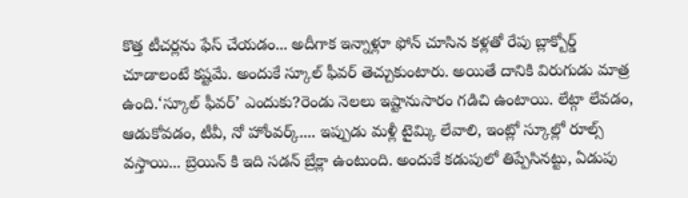కొత్త టీచర్లను ఫేస్ చేయడం... అదీగాక ఇన్నాళ్లూ ఫోన్ చూసిన కళ్లతో రేపు బ్లాక్బోర్డ్ చూడాలంటే కష్టమే. అందుకే స్కూల్ ఫీవర్ తెచ్చుకుంటారు. అయితే దానికి విరుగుడు మాత్ర ఉంది.‘స్కూల్ ఫీవర్’ ఎందుకు?రెండు నెలలు ఇష్టానుసారం గడిచి ఉంటాయి. లేట్గా లేవడం, ఆడుకోవడం, టీవీ, నో హోంవర్క్.... ఇప్పుడు మళ్లీ టైమ్కి లేవాలి, ఇంట్లో స్కూల్లో రూల్స్ వస్తాయి... బ్రెయిన్ కి ఇది సడన్ బ్రేక్లా ఉంటుంది. అందుకే కడుపులో తిప్పేసినట్టు, ఏడుపు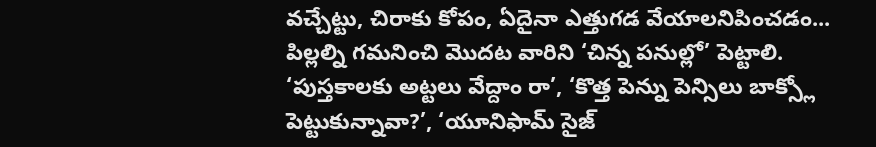వచ్చేట్టు, చిరాకు కోపం, ఏదైనా ఎత్తుగడ వేయాలనిపించడం... పిల్లల్ని గమనించి మొదట వారిని ‘చిన్న పనుల్లో’ పెట్టాలి. ‘పుస్తకాలకు అట్టలు వేద్దాం రా’, ‘కొత్త పెన్ను పెన్సిలు బాక్స్లో పెట్టుకున్నావా?’, ‘యూనిఫామ్ సైజ్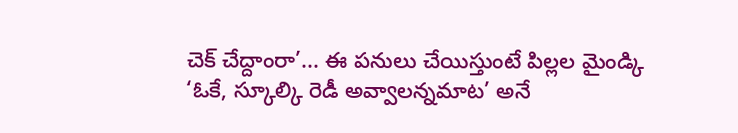చెక్ చేద్దాంరా’... ఈ పనులు చేయిస్తుంటే పిల్లల మైండ్కి ‘ఓకే, స్కూల్కి రెడీ అవ్వాలన్నమాట’ అనే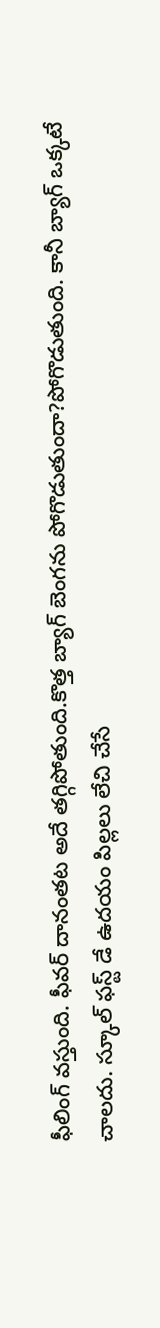ఫీలింగ్ వస్తుంది. ఫీవర్ దానంతట అదే తగ్గిపోతుంది.కొత్త బ్యాగ్ బెంగను పోగొడుతుందా?పోగొడుతుంది. కానీ బ్యాగ్ ఒక్కటే చాలదు. స్కూల్ ఫస్ట్ డే ఉదయం పిల్లలు లేచి చేసే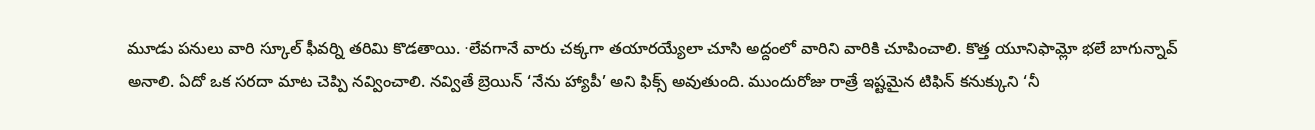మూడు పనులు వారి స్కూల్ ఫీవర్ని తరిమి కొడతాయి. ∙లేవగానే వారు చక్కగా తయారయ్యేలా చూసి అద్దంలో వారిని వారికి చూపించాలి. కొత్త యూనిఫామ్లో భలే బాగున్నావ్ అనాలి. ఏదో ఒక సరదా మాట చెప్పి నవ్వించాలి. నవ్వితే బ్రెయిన్ ‘నేను హ్యాపీ’ అని ఫిక్స్ అవుతుంది. ముందురోజు రాత్రే ఇష్టమైన టిఫిన్ కనుక్కుని ‘నీ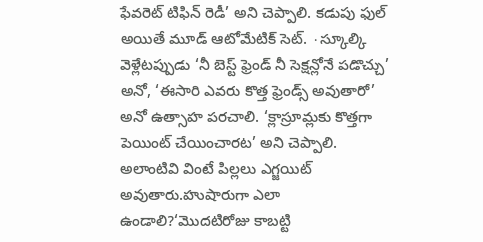ఫేవరెట్ టిఫిన్ రెడీ’ అని చెప్పాలి. కడుపు ఫుల్ అయితే మూడ్ ఆటోమేటిక్ సెట్. ∙స్కూల్కి వెళ్లేటప్పుడు ‘నీ బెస్ట్ ఫ్రెండ్ నీ సెక్షన్లోనే పడొచ్చు’ అనో, ‘ఈసారి ఎవరు కొత్త ఫ్రెండ్స్ అవుతారో’ అనో ఉత్సాహ పరచాలి. ‘క్లాస్రూమ్లకు కొత్తగా పెయింట్ చేయించారట’ అని చెప్పాలి. అలాంటివి వింటే పిల్లలు ఎగ్జయిట్ అవుతారు.హుషారుగా ఎలా ఉండాలి?‘మొదటిరోజు కాబట్టి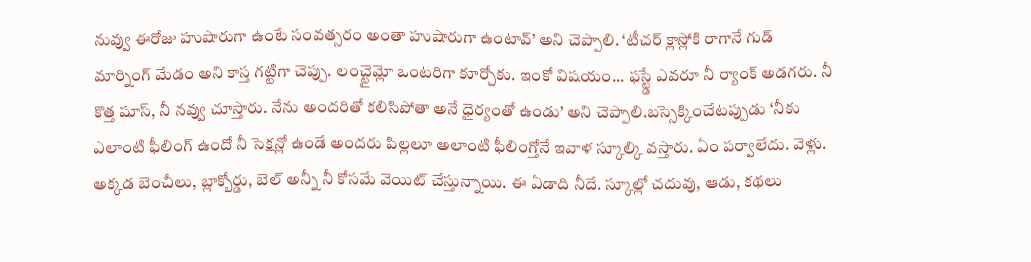నువ్వు ఈరోజు హుషారుగా ఉంటే సంవత్సరం అంతా హుషారుగా ఉంటావ్’ అని చెప్పాలి. ‘టీచర్ క్లాస్లోకి రాగానే గుడ్ మార్నింగ్ మేడం అని కాస్త గట్టిగా చెప్పు. లంచ్టైమ్లో ఒంటరిగా కూర్చోకు. ఇంకో విషయం... ఫస్ట్డే ఎవరూ నీ ర్యాంక్ అడగరు. నీ కొత్త షూస్, నీ నవ్వు చూస్తారు. నేను అందరితో కలిసిపోతా అనే ధైర్యంతో ఉండు’ అని చెప్పాలి.బస్సెక్కించేటప్పుడు ‘నీకు ఎలాంటి ఫీలింగ్ ఉందో నీ సెక్షన్లో ఉండే అందరు పిల్లలూ అలాంటి ఫీలింగ్తోనే ఇవాళ స్కూల్కి వస్తారు. ఏం పర్వాలేదు. వెళ్లు. అక్కడ బెంచీలు, బ్లాక్బోర్డు, బెల్ అన్నీ నీ కోసమే వెయిట్ చేస్తున్నాయి. ఈ ఏడాది నీదే. స్కూల్లో చదువు, ఆడు, కథలు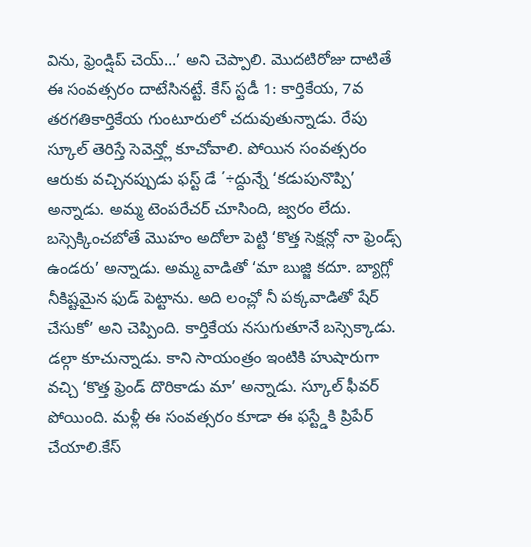విను, ఫ్రెండ్షిప్ చెయ్...’ అని చెప్పాలి. మొదటిరోజు దాటితే ఈ సంవత్సరం దాటేసినట్టే. కేస్ స్టడీ 1: కార్తికేయ, 7వ తరగతికార్తికేయ గుంటూరులో చదువుతున్నాడు. రేపు స్కూల్ తెరిస్తే సెవెన్త్లో కూచోవాలి. పోయిన సంవత్సరం ఆరుకు వచ్చినప్పుడు ఫస్ట్ డే ΄÷ద్దున్నే ‘కడుపునొప్పి’ అన్నాడు. అమ్మ టెంపరేచర్ చూసింది, జ్వరం లేదు. బస్సెక్కించబోతే మొహం అదోలా పెట్టి ‘కొత్త సెక్షన్లో నా ఫ్రెండ్స్ ఉండరు’ అన్నాడు. అమ్మ వాడితో ‘మా బుజ్జి కదూ. బ్యాగ్లో నీకిష్టమైన ఫుడ్ పెట్టాను. అది లంచ్లో నీ పక్కవాడితో షేర్ చేసుకో’ అని చెప్పింది. కార్తికేయ నసుగుతూనే బస్సెక్కాడు. డల్గా కూచున్నాడు. కాని సాయంత్రం ఇంటికి హుషారుగా వచ్చి ‘కొత్త ఫ్రెండ్ దొరికాడు మా’ అన్నాడు. స్కూల్ ఫీవర్ పోయింది. మళ్లీ ఈ సంవత్సరం కూడా ఈ ఫస్ట్డేకి ప్రిపేర్ చేయాలి.కేస్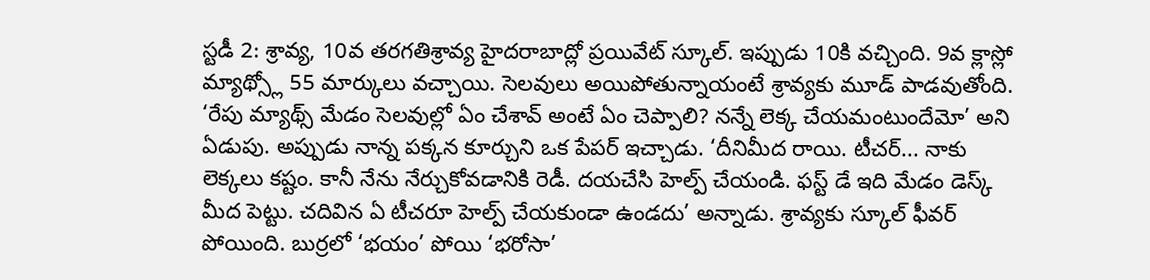స్టడీ 2: శ్రావ్య, 10వ తరగతిశ్రావ్య హైదరాబాద్లో ప్రయివేట్ స్కూల్. ఇప్పుడు 10కి వచ్చింది. 9వ క్లాస్లో మ్యాథ్స్లో 55 మార్కులు వచ్చాయి. సెలవులు అయిపోతున్నాయంటే శ్రావ్యకు మూడ్ పాడవుతోంది. ‘రేపు మ్యాథ్స్ మేడం సెలవుల్లో ఏం చేశావ్ అంటే ఏం చెప్పాలి? నన్నే లెక్క చేయమంటుందేమో’ అని ఏడుపు. అప్పుడు నాన్న పక్కన కూర్చుని ఒక పేపర్ ఇచ్చాడు. ‘దీనిమీద రాయి. టీచర్... నాకు లెక్కలు కష్టం. కానీ నేను నేర్చుకోవడానికి రెడీ. దయచేసి హెల్ప్ చేయండి. ఫస్ట్ డే ఇది మేడం డెస్క్ మీద పెట్టు. చదివిన ఏ టీచరూ హెల్ప్ చేయకుండా ఉండదు’ అన్నాడు. శ్రావ్యకు స్కూల్ ఫీవర్ పోయింది. బుర్రలో ‘భయం’ పోయి ‘భరోసా’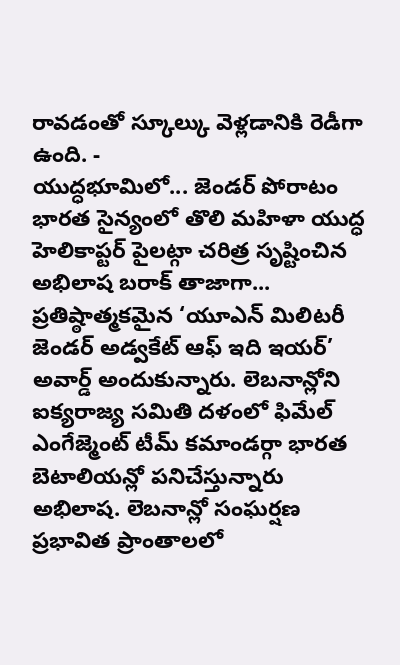రావడంతో స్కూల్కు వెళ్లడానికి రెడీగా ఉంది. -
యుద్ధభూమిలో... జెండర్ పోరాటం
భారత సైన్యంలో తొలి మహిళా యుద్ధ హెలికాప్టర్ పైలట్గా చరిత్ర సృష్టించిన అభిలాష బరాక్ తాజాగా... ప్రతిష్ఠాత్మకమైన ‘యూఎన్ మిలిటరీ జెండర్ అడ్వకేట్ ఆఫ్ ఇది ఇయర్’ అవార్డ్ అందుకున్నారు. లెబనాన్లోని ఐక్యరాజ్య సమితి దళంలో ఫిమేల్ ఎంగేజ్మెంట్ టీమ్ కమాండర్గా భారత బెటాలియన్లో పనిచేస్తున్నారు అభిలాష. లెబనాన్లో సంఘర్షణ ప్రభావిత ప్రాంతాలలో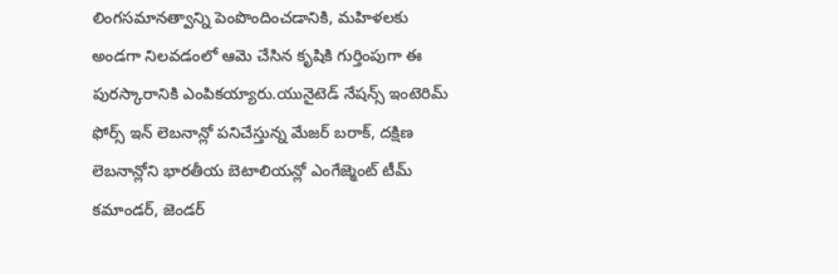లింగసమానత్వాన్ని పెంపొందించడానికి, మహిళలకు అండగా నిలవడంలో ఆమె చేసిన కృషికి గుర్తింపుగా ఈ పురస్కారానికి ఎంపికయ్యారు.యునైటెడ్ నేషన్స్ ఇంటెరిమ్ ఫోర్స్ ఇన్ లెబనాన్లో పనిచేస్తున్న మేజర్ బరాక్, దక్షిణ లెబనాన్లోని భారతీయ బెటాలియన్లో ఎంగేజ్మెంట్ టీమ్ కమాండర్, జెండర్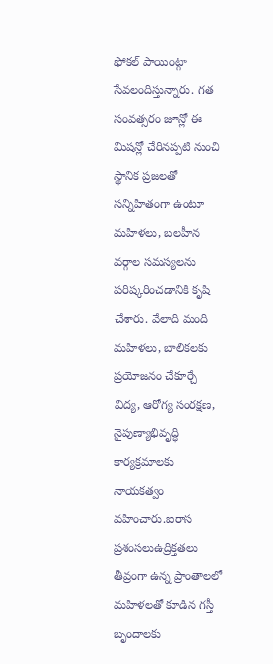ఫోకల్ పాయింట్గా సేవలందిస్తున్నారు. గత సంవత్సరం జూన్లో ఈ మిషన్లో చేరినప్పటి నుంచి స్థానిక ప్రజలతో సన్నిహితంగా ఉంటూ మహిళలు, బలహీన వర్గాల సమస్యలను పరిష్కరించడానికి కృషి చేశారు. వేలాది మంది మహిళలు, బాలికలకు ప్రయోజనం చేకూర్చే విద్య, ఆరోగ్య సంరక్షణ, నైపుణ్యాభివృద్ధి కార్యక్రమాలకు నాయకత్వం వహించారు.ఐరాస ప్రశంసలుఉద్రిక్తతలు తీవ్రంగా ఉన్న ప్రాంతాలలో మహిళలతో కూడిన గస్తీ బృందాలకు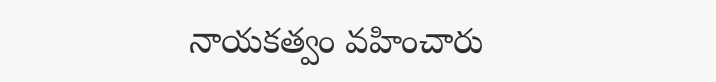నాయకత్వం వహించారు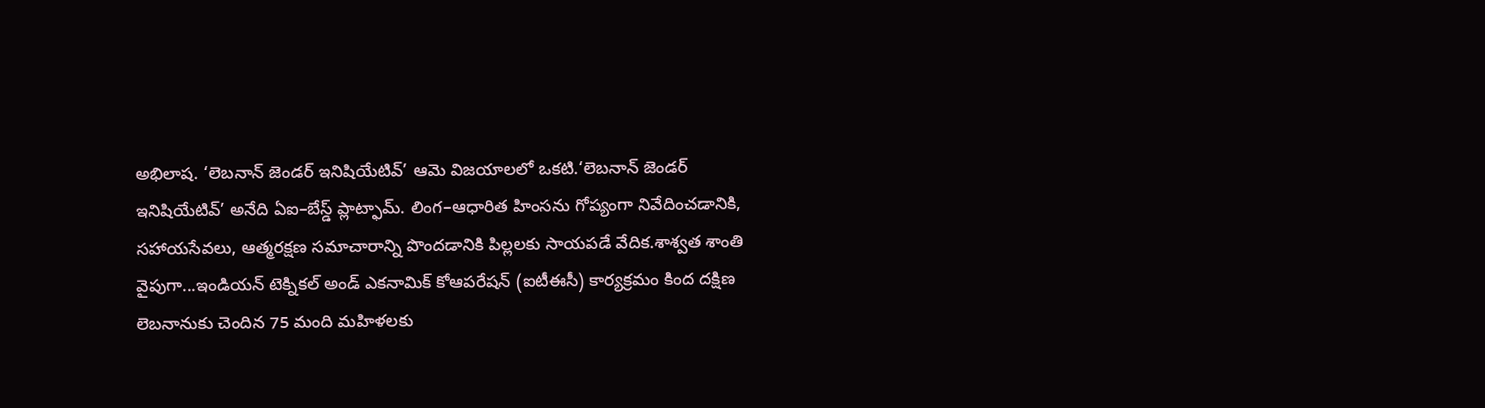అభిలాష. ‘లెబనాన్ జెండర్ ఇనిషియేటివ్’ ఆమె విజయాలలో ఒకటి.‘లెబనాన్ జెండర్ ఇనిషియేటివ్’ అనేది ఏఐ–బేస్డ్ ప్లాట్ఫామ్. లింగ–ఆధారిత హింసను గోప్యంగా నివేదించడానికి, సహాయసేవలు, ఆత్మరక్షణ సమాచారాన్ని పొందడానికి పిల్లలకు సాయపడే వేదిక.శాశ్వత శాంతి వైపుగా...ఇండియన్ టెక్నికల్ అండ్ ఎకనామిక్ కోఆపరేషన్ (ఐటీఈసీ) కార్యక్రమం కింద దక్షిణ లెబనానుకు చెందిన 75 మంది మహిళలకు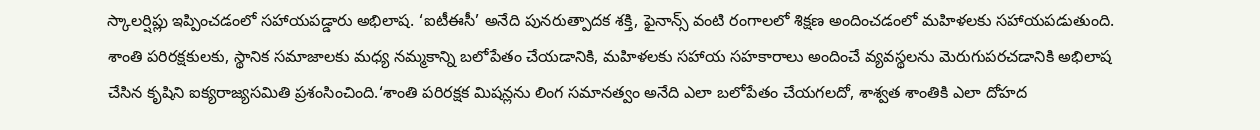స్కాలర్షిప్లు ఇప్పించడంలో సహాయపడ్డారు అభిలాష. ‘ఐటీఈసీ’ అనేది పునరుత్పాదక శక్తి, ఫైనాన్స్ వంటి రంగాలలో శిక్షణ అందించడంలో మహిళలకు సహాయపడుతుంది. శాంతి పరిరక్షకులకు, స్థానిక సమాజాలకు మధ్య నమ్మకాన్ని బలోపేతం చేయడానికి, మహిళలకు సహాయ సహకారాలు అందించే వ్యవస్థలను మెరుగుపరచడానికి అభిలాష చేసిన కృషిని ఐక్యరాజ్యసమితి ప్రశంసించింది.‘శాంతి పరిరక్షక మిషన్లను లింగ సమానత్వం అనేది ఎలా బలోపేతం చేయగలదో, శాశ్వత శాంతికి ఎలా దోహద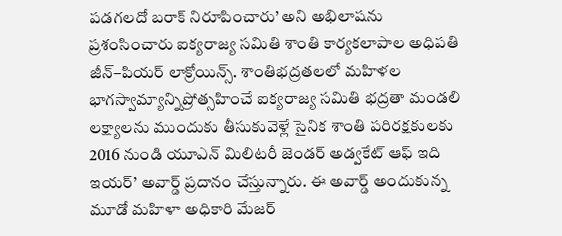పడగలదో బరాక్ నిరూపించారు’ అని అభిలాషను ప్రశంసించారు ఐక్యరాజ్య సమితి శాంతి కార్యకలాపాల అధిపతి జీన్–పియర్ లాక్రోయిన్స్. శాంతిభద్రతలలో మహిళల భాగస్వామ్యాన్నిప్రోత్సహించే ఐక్యరాజ్య సమితి భద్రతా మండలి లక్ష్యాలను ముందుకు తీసుకువెళ్లే సైనిక శాంతి పరిరక్షకులకు 2016 నుండి యూఎన్ మిలిటరీ జెండర్ అడ్వకేట్ ఆఫ్ ఇది ఇయర్’ అవార్డ్ ప్రదానం చేస్తున్నారు. ఈ అవార్డ్ అందుకున్న మూడో మహిళా అధికారి మేజర్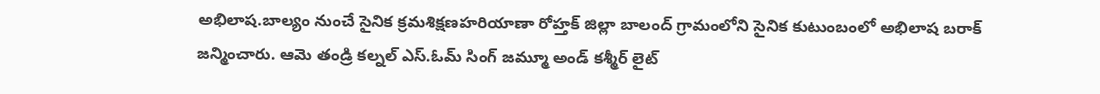అభిలాష.బాల్యం నుంచే సైనిక క్రమశిక్షణహరియాణా రోహ్తక్ జిల్లా బాలంద్ గ్రామంలోని సైనిక కుటుంబంలో అభిలాష బరాక్ జన్మించారు. ఆమె తండ్రి కల్నల్ ఎస్.ఓమ్ సింగ్ జమ్మూ అండ్ కశ్మీర్ లైట్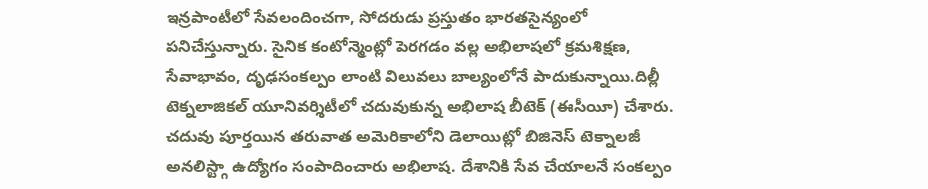ఇన్రపాంటీలో సేవలందించగా, సోదరుడు ప్రస్తుతం భారతసైన్యంలో పనిచేస్తున్నారు. సైనిక కంటోన్మెంట్లో పెరగడం వల్ల అభిలాషలో క్రమశిక్షణ, సేవాభావం, దృఢసంకల్పం లాంటి విలువలు బాల్యంలోనే పాదుకున్నాయి.దిల్లీ టెక్నలాజికల్ యూనివర్శిటీలో చదువుకున్న అభిలాష బీటెక్ (ఈసీయీ) చేశారు. చదువు పూర్తయిన తరువాత అమెరికాలోని డెలాయిట్లో బిజినెస్ టెక్నాలజీ అనలిస్ట్గా ఉద్యోగం సంపాదించారు అభిలాష. దేశానికి సేవ చేయాలనే సంకల్పం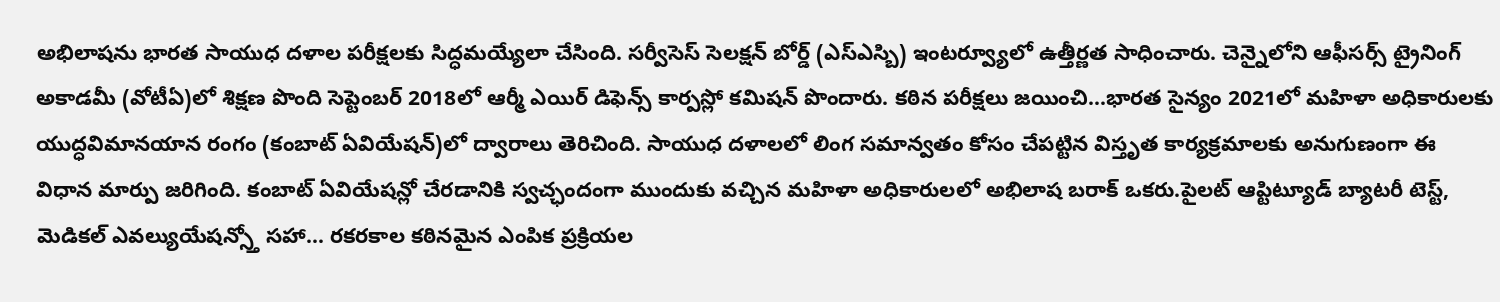అభిలాషను భారత సాయుధ దళాల పరీక్షలకు సిద్ధమయ్యేలా చేసింది. సర్వీసెస్ సెలక్షన్ బోర్డ్ (ఎస్ఎస్బి) ఇంటర్వ్యూలో ఉత్తీర్ణత సాధించారు. చెన్నైలోని ఆఫీసర్స్ ట్రైనింగ్ అకాడమీ (వోటీఏ)లో శిక్షణ పొంది సెప్టెంబర్ 2018లో ఆర్మీ ఎయిర్ డిఫెన్స్ కార్పస్లో కమిషన్ పొందారు. కఠిన పరీక్షలు జయించి...భారత సైన్యం 2021లో మహిళా అధికారులకు యుద్ధవిమానయాన రంగం (కంబాట్ ఏవియేషన్)లో ద్వారాలు తెరిచింది. సాయుధ దళాలలో లింగ సమాన్వతం కోసం చేపట్టిన విస్తృత కార్యక్రమాలకు అనుగుణంగా ఈ విధాన మార్పు జరిగింది. కంబాట్ ఏవియేషన్లో చేరడానికి స్వచ్ఛందంగా ముందుకు వచ్చిన మహిళా అధికారులలో అభిలాష బరాక్ ఒకరు.పైలట్ ఆప్టిట్యూడ్ బ్యాటరీ టెస్ట్, మెడికల్ ఎవల్యుయేషన్స్తో సహా... రకరకాల కఠినమైన ఎంపిక ప్రక్రియల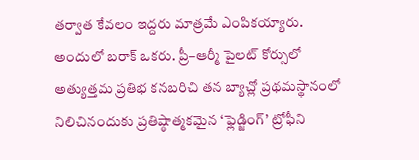తర్వాత కేవలం ఇద్దరు మాత్రమే ఎంపికయ్యారు. అందులో బరాక్ ఒకరు. ప్రీ–ఆర్మీ పైలట్ కోర్సులో అత్యుత్తమ ప్రతిభ కనబరిచి తన బ్యాచ్లో ప్రథమస్థానంలో నిలిచినందుకు ప్రతిష్ఠాత్మకమైన ‘ఫ్లెడ్జింగ్’ ట్రోఫీని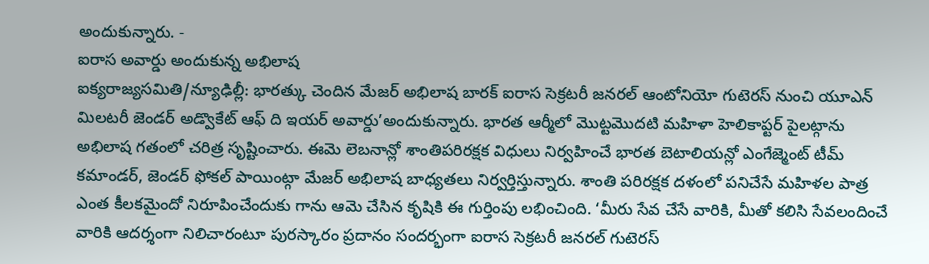అందుకున్నారు. -
ఐరాస అవార్డు అందుకున్న అభిలాష
ఐక్యరాజ్యసమితి/న్యూఢిల్లీ: భారత్కు చెందిన మేజర్ అభిలాష బారక్ ఐరాస సెక్రటరీ జనరల్ ఆంటోనియో గుటెరస్ నుంచి యూఎన్ మిలటరీ జెండర్ అడ్వొకేట్ ఆఫ్ ది ఇయర్ అవార్డు’అందుకున్నారు. భారత ఆర్మీలో మొట్టమొదటి మహిళా హెలికాప్టర్ పైలట్గాను అభిలాష గతంలో చరిత్ర సృష్టించారు. ఈమె లెబనాన్లో శాంతిపరిరక్షక విధులు నిర్వహించే భారత బెటాలియన్లో ఎంగేజ్మెంట్ టీమ్ కమాండర్, జెండర్ ఫోకల్ పాయింట్గా మేజర్ అభిలాష బాధ్యతలు నిర్వర్తిస్తున్నారు. శాంతి పరిరక్షక దళంలో పనిచేసే మహిళల పాత్ర ఎంత కీలకమైందో నిరూపించేందుకు గాను ఆమె చేసిన కృషికి ఈ గుర్తింపు లభించింది. ‘మీరు సేవ చేసే వారికి, మీతో కలిసి సేవలందించే వారికి ఆదర్శంగా నిలిచారంటూ పురస్కారం ప్రదానం సందర్భంగా ఐరాస సెక్రటరీ జనరల్ గుటెరస్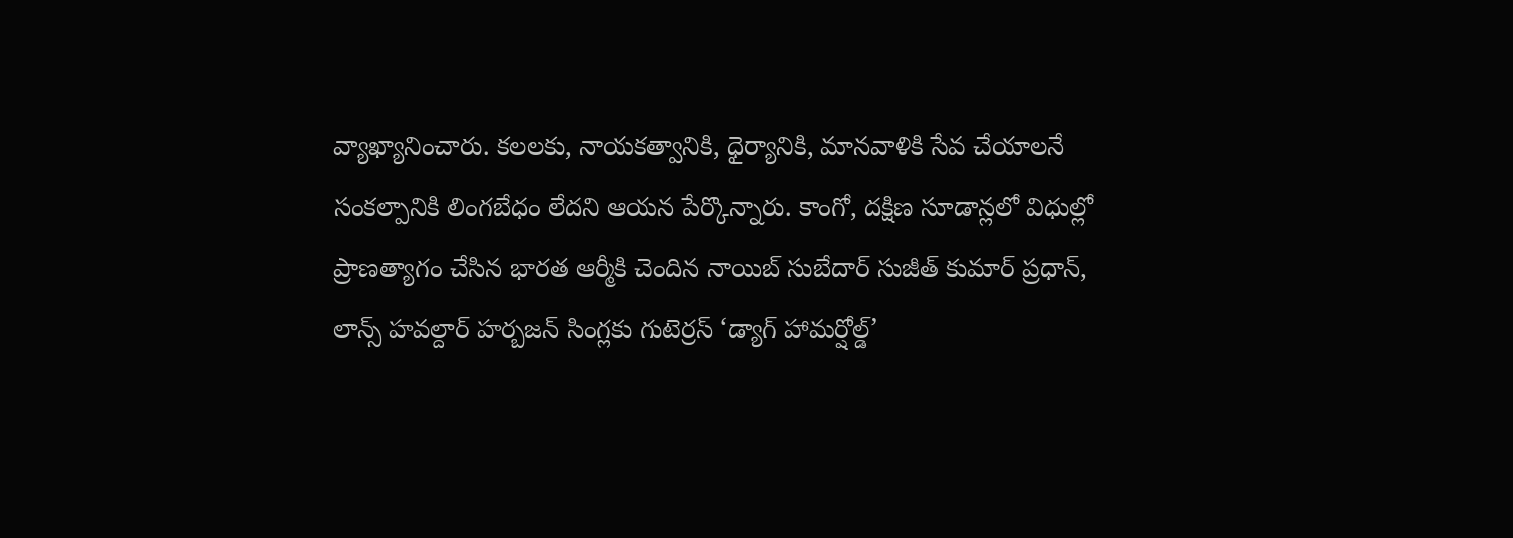వ్యాఖ్యానించారు. కలలకు, నాయకత్వానికి, ధైర్యానికి, మానవాళికి సేవ చేయాలనే సంకల్పానికి లింగబేధం లేదని ఆయన పేర్కొన్నారు. కాంగో, దక్షిణ సూడాన్లలో విధుల్లో ప్రాణత్యాగం చేసిన భారత ఆర్మీకి చెందిన నాయిబ్ సుబేదార్ సుజీత్ కుమార్ ప్రధాన్, లాన్స్ హవల్దార్ హర్బజన్ సింగ్లకు గుటెర్రస్ ‘డ్యాగ్ హామర్షోల్డ్’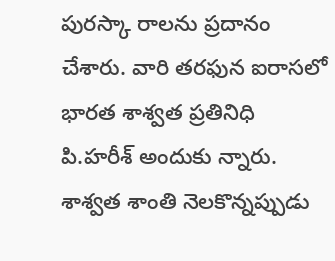పురస్కా రాలను ప్రదానం చేశారు. వారి తరఫున ఐరాసలో భారత శాశ్వత ప్రతినిధి పి.హరీశ్ అందుకు న్నారు. శాశ్వత శాంతి నెలకొన్నప్పుడు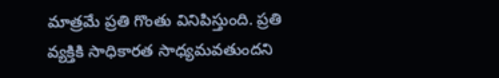మాత్రమే ప్రతి గొంతు వినిపిస్తుంది. ప్రతి వ్యక్తికి సాధికారత సాధ్యమవతుందని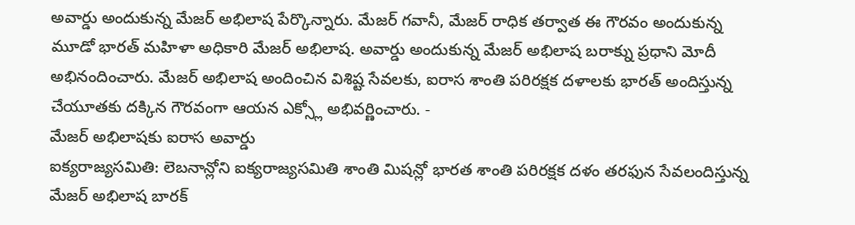అవార్డు అందుకున్న మేజర్ అభిలాష పేర్కొన్నారు. మేజర్ గవానీ, మేజర్ రాధిక తర్వాత ఈ గౌరవం అందుకున్న మూడో భారత్ మహిళా అధికారి మేజర్ అభిలాష. అవార్డు అందుకున్న మేజర్ అభిలాష బరాక్ను ప్రధాని మోదీ అభినందించారు. మేజర్ అభిలాష అందించిన విశిష్ట సేవలకు, ఐరాస శాంతి పరిరక్షక దళాలకు భారత్ అందిస్తున్న చేయూతకు దక్కిన గౌరవంగా ఆయన ఎక్స్లో అభివర్ణించారు. -
మేజర్ అభిలాషకు ఐరాస అవార్డు
ఐక్యరాజ్యసమితి: లెబనాన్లోని ఐక్యరాజ్యసమితి శాంతి మిషన్లో భారత శాంతి పరిరక్షక దళం తరఫున సేవలందిస్తున్న మేజర్ అభిలాష బారక్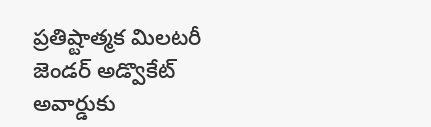ప్రతిష్టాత్మక మిలటరీ జెండర్ అడ్వొకేట్ అవార్డుకు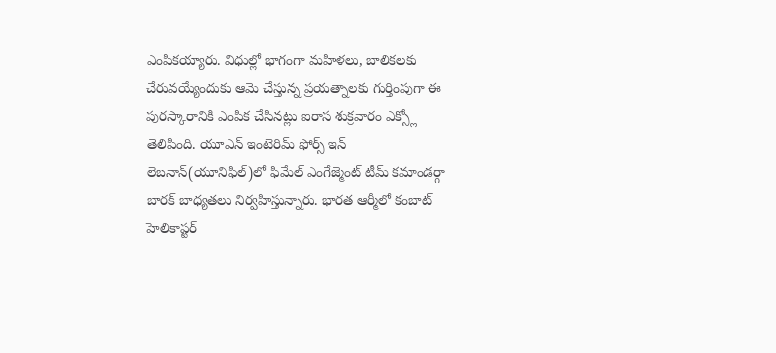ఎంపికయ్యారు. విధుల్లో భాగంగా మహిళలు, బాలికలకు చేరువయ్యేందుకు ఆమె చేస్తున్న ప్రయత్నాలకు గుర్తింపుగా ఈ పురస్కారానికి ఎంపిక చేసినట్లు ఐరాస శుక్రవారం ఎక్స్లో తెలిపింది. యూఎన్ ఇంటెరిమ్ ఫోర్స్ ఇన్ లెబనాన్(యూనిఫిల్)లో ఫిమేల్ ఎంగేజ్మెంట్ టీమ్ కమాండర్గా బారక్ బాధ్యతలు నిర్వహిస్తున్నారు. భారత ఆర్మీలో కంబాట్ హెలికాప్టర్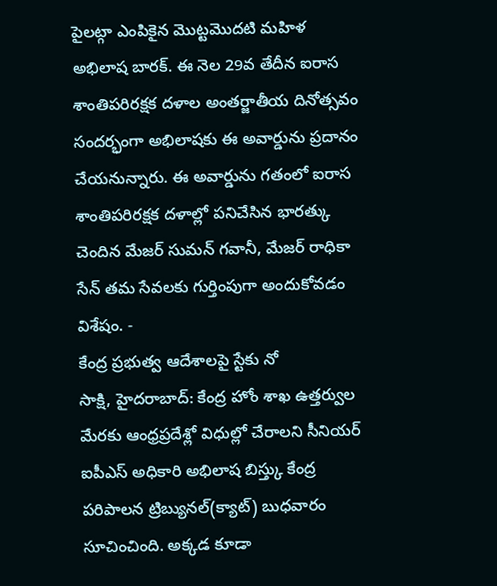పైలట్గా ఎంపికైన మొట్టమొదటి మహిళ అభిలాష బారక్. ఈ నెల 29వ తేదీన ఐరాస శాంతిపరిరక్షక దళాల అంతర్జాతీయ దినోత్సవం సందర్భంగా అభిలాషకు ఈ అవార్డును ప్రదానం చేయనున్నారు. ఈ అవార్డును గతంలో ఐరాస శాంతిపరిరక్షక దళాల్లో పనిచేసిన భారత్కు చెందిన మేజర్ సుమన్ గవానీ, మేజర్ రాధికా సేన్ తమ సేవలకు గుర్తింపుగా అందుకోవడం విశేషం. -
కేంద్ర ప్రభుత్వ ఆదేశాలపై స్టేకు నో
సాక్షి, హైదరాబాద్: కేంద్ర హోం శాఖ ఉత్తర్వుల మేరకు ఆంధ్రప్రదేశ్లో విధుల్లో చేరాలని సీనియర్ ఐపీఎస్ అధికారి అభిలాష బిస్త్కు కేంద్ర పరిపాలన ట్రిబ్యునల్(క్యాట్) బుధవారం సూచించింది. అక్కడ కూడా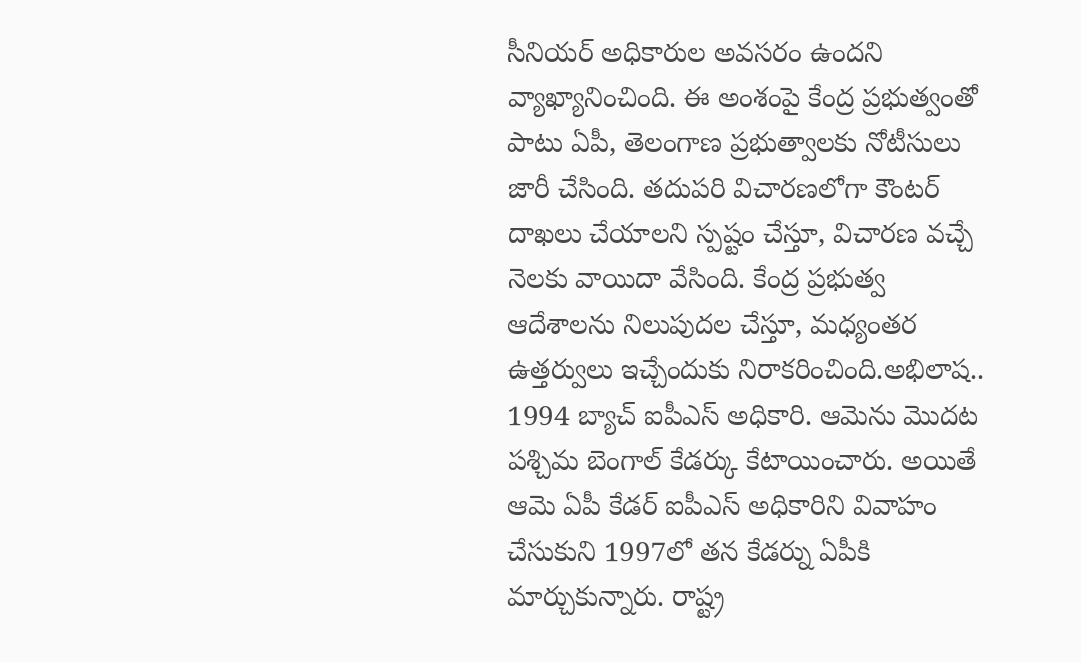సీనియర్ అధికారుల అవసరం ఉందని వ్యాఖ్యానించింది. ఈ అంశంపై కేంద్ర ప్రభుత్వంతో పాటు ఏపీ, తెలంగాణ ప్రభుత్వాలకు నోటీసులు జారీ చేసింది. తదుపరి విచారణలోగా కౌంటర్ దాఖలు చేయాలని స్పష్టం చేస్తూ, విచారణ వచ్చే నెలకు వాయిదా వేసింది. కేంద్ర ప్రభుత్వ ఆదేశాలను నిలుపుదల చేస్తూ, మధ్యంతర ఉత్తర్వులు ఇచ్చేందుకు నిరాకరించింది.అభిలాష.. 1994 బ్యాచ్ ఐపీఎస్ అధికారి. ఆమెను మొదట పశ్చిమ బెంగాల్ కేడర్కు కేటాయించారు. అయితే ఆమె ఏపీ కేడర్ ఐపీఎస్ అధికారిని వివాహం చేసుకుని 1997లో తన కేడర్ను ఏపీకి మార్చుకున్నారు. రాష్ట్ర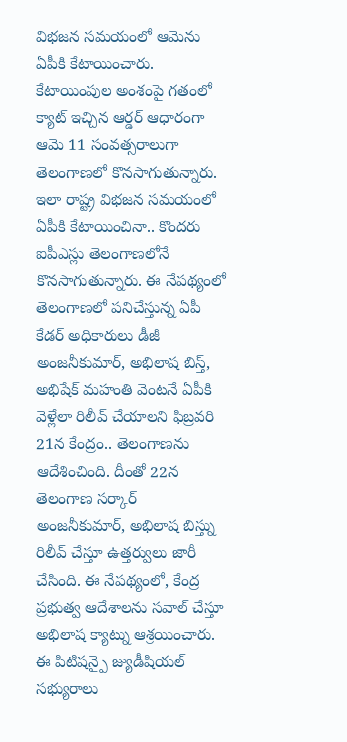విభజన సమయంలో ఆమెను ఏపీకి కేటాయించారు. కేటాయింపుల అంశంపై గతంలో క్యాట్ ఇచ్చిన ఆర్డర్ ఆధారంగా ఆమె 11 సంవత్సరాలుగా తెలంగాణలో కొనసాగుతున్నారు. ఇలా రాష్ట్ర విభజన సమయంలో ఏపీకి కేటాయించినా.. కొందరు ఐపీఎస్లు తెలంగాణలోనే కొనసాగుతున్నారు. ఈ నేపథ్యంలో తెలంగాణలో పనిచేస్తున్న ఏపీ కేడర్ అధికారులు డీజీ అంజనీకుమార్, అభిలాష బిస్త్, అభిషేక్ మహంతి వెంటనే ఏపీకి వెళ్లేలా రిలీవ్ చేయాలని ఫిబ్రవరి 21న కేంద్రం.. తెలంగాణను ఆదేశించింది. దీంతో 22న తెలంగాణ సర్కార్ అంజనీకుమార్, అభిలాష బిస్త్ను రిలీవ్ చేస్తూ ఉత్తర్వులు జారీ చేసింది. ఈ నేపథ్యంలో, కేంద్ర ప్రభుత్వ ఆదేశాలను సవాల్ చేస్తూ అభిలాష క్యాట్ను ఆశ్రయించారు. ఈ పిటిషన్పై జ్యుడీషియల్ సభ్యురాలు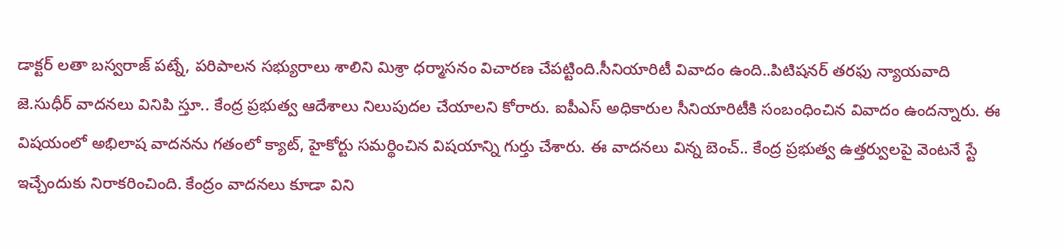డాక్టర్ లతా బస్వరాజ్ పట్నే, పరిపాలన సభ్యురాలు శాలిని మిశ్రా ధర్మాసనం విచారణ చేపట్టింది.సీనియారిటీ వివాదం ఉంది..పిటిషనర్ తరఫు న్యాయవాది జె.సుధీర్ వాదనలు వినిపి స్తూ.. కేంద్ర ప్రభుత్వ ఆదేశాలు నిలుపుదల చేయాలని కోరారు. ఐపీఎస్ అధికారుల సీనియారిటీకి సంబంధించిన వివాదం ఉందన్నారు. ఈ విషయంలో అభిలాష వాదనను గతంలో క్యాట్, హైకోర్టు సమర్థించిన విషయాన్ని గుర్తు చేశారు. ఈ వాదనలు విన్న బెంచ్.. కేంద్ర ప్రభుత్వ ఉత్తర్వులపై వెంటనే స్టే ఇచ్చేందుకు నిరాకరించింది. కేంద్రం వాదనలు కూడా విని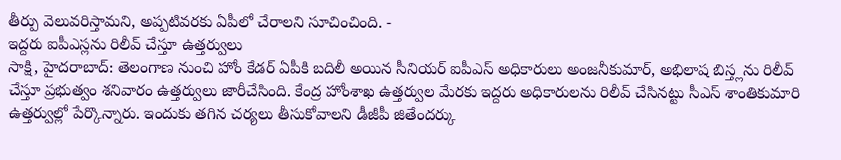తీర్పు వెలువరిస్తామని, అప్పటివరకు ఏపీలో చేరాలని సూచించింది. -
ఇద్దరు ఐపీఎస్లను రిలీవ్ చేస్తూ ఉత్తర్వులు
సాక్షి, హైదరాబాద్: తెలంగాణ నుంచి హోం కేడర్ ఏపీకి బదిలీ అయిన సీనియర్ ఐపీఎస్ అధికారులు అంజనీకుమార్, అభిలాష బిస్త్లను రిలీవ్ చేస్తూ ప్రభుత్వం శనివారం ఉత్తర్వులు జారీచేసింది. కేంద్ర హోంశాఖ ఉత్తర్వుల మేరకు ఇద్దరు అధికారులను రిలీవ్ చేసినట్టు సీఎస్ శాంతికుమారి ఉత్తర్వుల్లో పేర్కొన్నారు. ఇందుకు తగిన చర్యలు తీసుకోవాలని డీజీపీ జితేందర్కు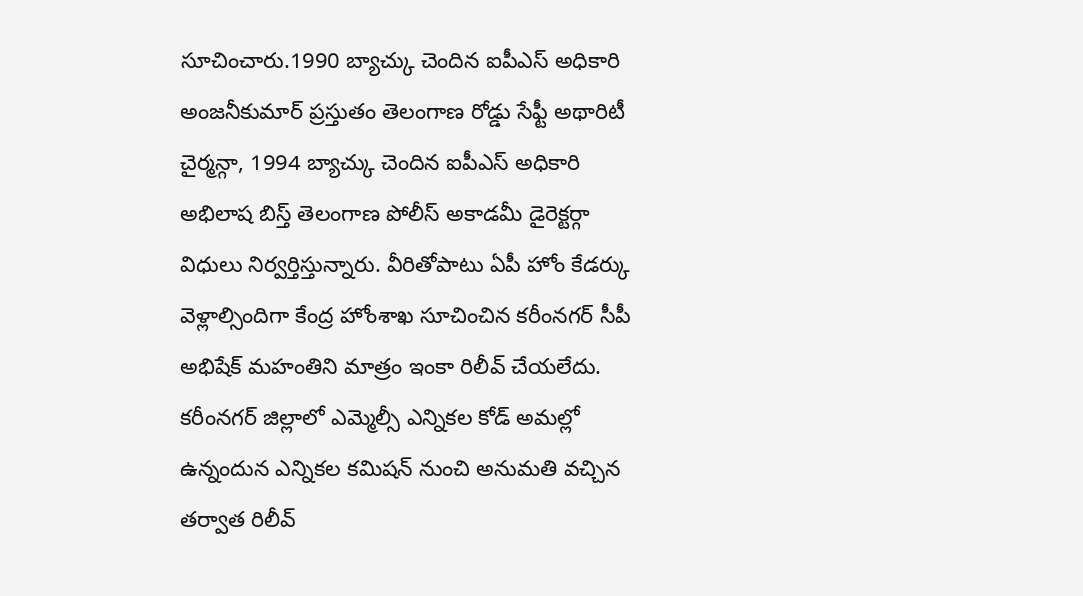సూచించారు.1990 బ్యాచ్కు చెందిన ఐపీఎస్ అధికారి అంజనీకుమార్ ప్రస్తుతం తెలంగాణ రోడ్డు సేఫ్టీ అథారిటీ చైర్మన్గా, 1994 బ్యాచ్కు చెందిన ఐపీఎస్ అధికారి అభిలాష బిస్త్ తెలంగాణ పోలీస్ అకాడమీ డైరెక్టర్గా విధులు నిర్వర్తిస్తున్నారు. వీరితోపాటు ఏపీ హోం కేడర్కు వెళ్లాల్సిందిగా కేంద్ర హోంశాఖ సూచించిన కరీంనగర్ సీపీ అభిషేక్ మహంతిని మాత్రం ఇంకా రిలీవ్ చేయలేదు. కరీంనగర్ జిల్లాలో ఎమ్మెల్సీ ఎన్నికల కోడ్ అమల్లో ఉన్నందున ఎన్నికల కమిషన్ నుంచి అనుమతి వచ్చిన తర్వాత రిలీవ్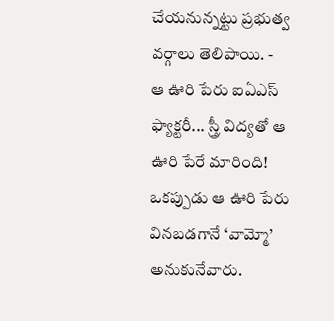చేయనున్నట్టు ప్రభుత్వ వర్గాలు తెలిపాయి. -
ఆ ఊరి పేరు ఐఏఎస్ ఫ్యాక్టరీ... స్త్రీ విద్యతో ఆ ఊరి పేరే మారింది!
ఒకప్పుడు ఆ ఊరి పేరు వినబడగానే ‘వామ్మో’ అనుకునేవారు.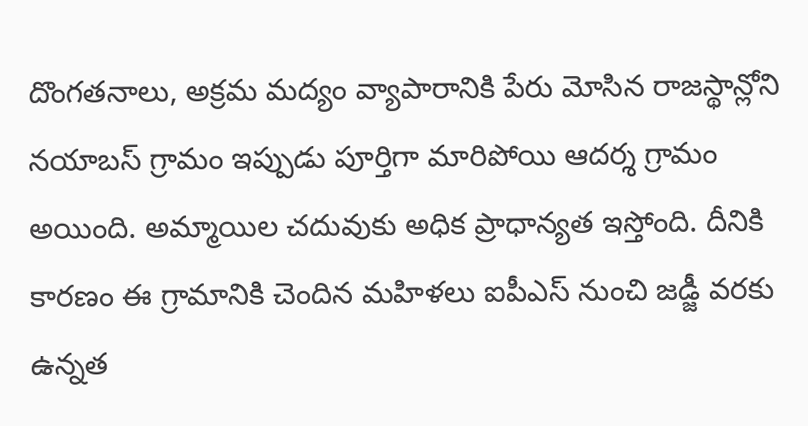దొంగతనాలు, అక్రమ మద్యం వ్యాపారానికి పేరు మోసిన రాజస్థాన్లోని నయాబస్ గ్రామం ఇప్పుడు పూర్తిగా మారిపోయి ఆదర్శ గ్రామం అయింది. అమ్మాయిల చదువుకు అధిక ప్రాధాన్యత ఇస్తోంది. దీనికి కారణం ఈ గ్రామానికి చెందిన మహిళలు ఐపీఎస్ నుంచి జడ్జీ వరకు ఉన్నత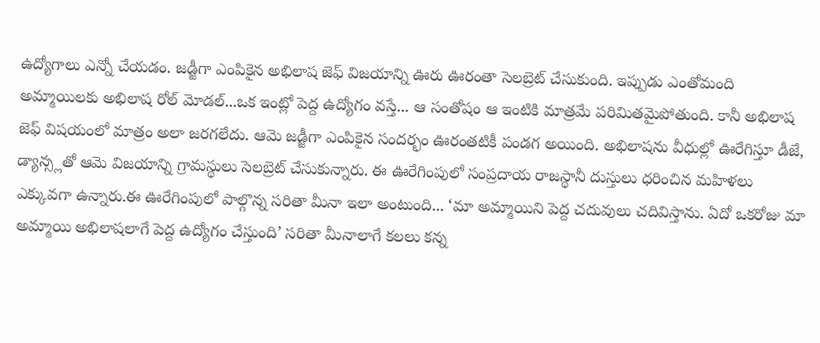ఉద్యోగాలు ఎన్నో చేయడం. జడ్జీగా ఎంపికైన అభిలాష జెఫ్ విజయాన్ని ఊరు ఊరంతా సెలబ్రెట్ చేసుకుంది. ఇప్పుడు ఎంతోమంది అమ్మాయిలకు అభిలాష రోల్ మోడల్...ఒక ఇంట్లో పెద్ద ఉద్యోగం వస్తే... ఆ సంతోషం ఆ ఇంటికి మాత్రమే పరిమితమైపోతుంది. కానీ అభిలాష జెఫ్ విషయంలో మాత్రం అలా జరగలేదు. ఆమె జడ్జీగా ఎంపికైన సందర్భం ఊరంతటికీ పండగ అయింది. అభిలాషను వీధుల్లో ఊరేగిస్తూ డీజే, డ్యాన్స్లతో ఆమె విజయాన్ని గ్రామస్థులు సెలబ్రెట్ చేసుకున్నారు. ఈ ఊరేగింపులో సంప్రదాయ రాజస్థానీ దుస్తులు ధరించిన మహిళలు ఎక్కువగా ఉన్నారు.ఈ ఊరేగింపులో పాల్గొన్న సరితా మీనా ఇలా అంటుంది... ‘మా అమ్మాయిని పెద్ద చదువులు చదివిస్తాను. ఏదో ఒకరోజు మా అమ్మాయి అభిలాషలాగే పెద్ద ఉద్యోగం చేస్తుంది’ సరితా మీనాలాగే కలలు కన్న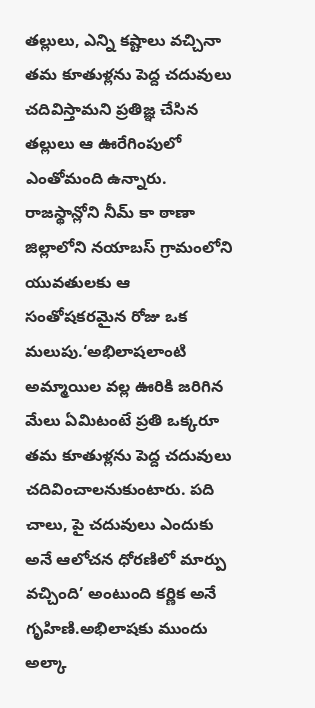తల్లులు, ఎన్ని కష్టాలు వచ్చినా తమ కూతుళ్లను పెద్ద చదువులు చదివిస్తామని ప్రతిజ్ఞ చేసిన తల్లులు ఆ ఊరేగింపులో ఎంతోమంది ఉన్నారు. రాజస్థాన్లోని నీమ్ కా ఠాణా జిల్లాలోని నయాబస్ గ్రామంలోని యువతులకు ఆ సంతోషకరమైన రోజు ఒక మలుపు.‘అభిలాషలాంటి అమ్మాయిల వల్ల ఊరికి జరిగిన మేలు ఏమిటంటే ప్రతి ఒక్కరూ తమ కూతుళ్లను పెద్ద చదువులు చదివించాలనుకుంటారు. పది చాలు, పై చదువులు ఎందుకు అనే ఆలోచన ధోరణిలో మార్పు వచ్చింది’ అంటుంది కర్ణిక అనే గృహిణి.అభిలాషకు ముందు అల్కా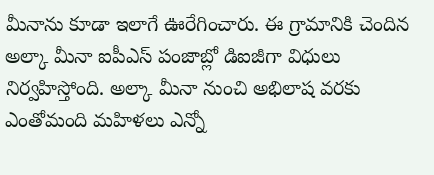మీనాను కూడా ఇలాగే ఊరేగించారు. ఈ గ్రామానికి చెందిన అల్కా మీనా ఐపీఎస్ పంజాబ్లో డిఐజీగా విధులు నిర్వహిస్తోంది. అల్కా మీనా నుంచి అభిలాష వరకు ఎంతోమంది మహిళలు ఎన్నో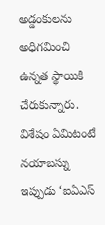అడ్డంకులను అధిగమించి ఉన్నత స్థాయికి చేరుకున్నారు. విశేషం ఏమిటంటే నయాబస్ను ఇప్పుడు ‘ఐఏఎస్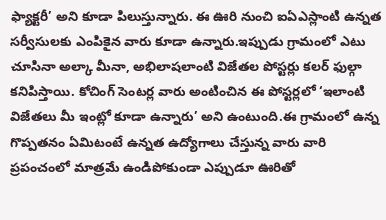ఫ్యాక్టరీ’ అని కూడా పిలుస్తున్నారు. ఈ ఊరి నుంచి ఐఏఎస్లాంటి ఉన్నత సర్వీసులకు ఎంపికైన వారు కూడా ఉన్నారు.ఇప్పుడు గ్రామంలో ఎటు చూసినా అల్కా మీనా, అభిలాషలాంటి విజేతల పోస్టర్లు కలర్ ఫుల్గా కనిపిస్తాయి. కోచింగ్ సెంటర్ల వారు అంటించిన ఈ పోస్టర్లలో ‘ఇలాంటి విజేతలు మీ ఇంట్లో కూడా ఉన్నారు’ అని ఉంటుంది.ఈ గ్రామంలో ఉన్న గొప్పతనం ఏమిటంటే ఉన్నత ఉద్యోగాలు చేస్తున్న వారు వారి ప్రపంచంలో మాత్రమే ఉండిపోకుండా ఎప్పుడూ ఊరితో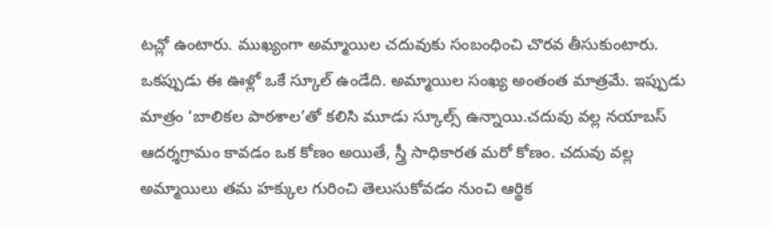టచ్లో ఉంటారు. ముఖ్యంగా అమ్మాయిల చదువుకు సంబంధించి చొరవ తీసుకుంటారు. ఒకప్పుడు ఈ ఊళ్లో ఒకే స్కూల్ ఉండేది. అమ్మాయిల సంఖ్య అంతంత మాత్రమే. ఇప్పుడు మాత్రం ‘బాలికల పాఠశాల’తో కలిసి మూడు స్కూల్స్ ఉన్నాయి.చదువు వల్ల నయాబస్ ఆదర్శగ్రామం కావడం ఒక కోణం అయితే, స్త్రీ సాధికారత మరో కోణం. చదువు వల్ల అమ్మాయిలు తమ హక్కుల గురించి తెలుసుకోవడం నుంచి ఆర్థిక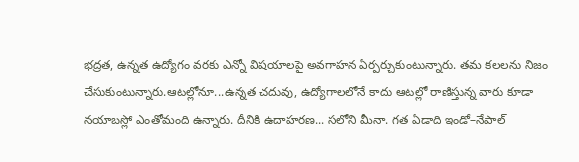భద్రత, ఉన్నత ఉద్యోగం వరకు ఎన్నో విషయాలపై అవగాహన ఏర్పర్చుకుంటున్నారు. తమ కలలను నిజం చేసుకుంటున్నారు.ఆటల్లోనూ...ఉన్నత చదువు, ఉద్యోగాలలోనే కాదు ఆటల్లో రాణిస్తున్న వారు కూడా నయాబస్లో ఎంతోమంది ఉన్నారు. దీనికి ఉదాహరణ... సలోని మీనా. గత ఏడాది ఇండో–నేపాల్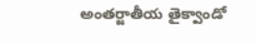అంతర్జాతీయ తైక్వాండో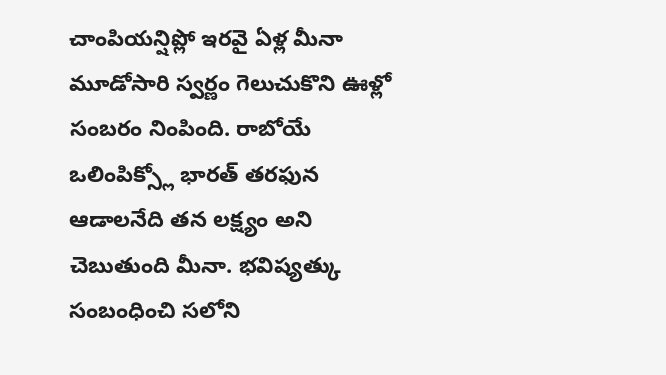చాంపియన్షిప్లో ఇరవై ఏళ్ల మీనా మూడోసారి స్వర్ణం గెలుచుకొని ఊళ్లో సంబరం నింపింది. రాబోయే ఒలింపిక్స్లో భారత్ తరఫున ఆడాలనేది తన లక్ష్యం అని చెబుతుంది మీనా. భవిష్యత్కు సంబంధించి సలోని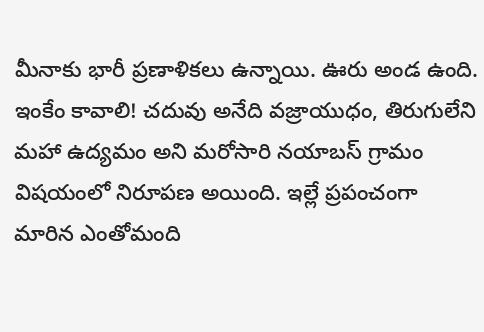మీనాకు భారీ ప్రణాళికలు ఉన్నాయి. ఊరు అండ ఉంది. ఇంకేం కావాలి! చదువు అనేది వజ్రాయుధం, తిరుగులేని మహా ఉద్యమం అని మరోసారి నయాబస్ గ్రామం విషయంలో నిరూపణ అయింది. ఇల్లే ప్రపంచంగా మారిన ఎంతోమంది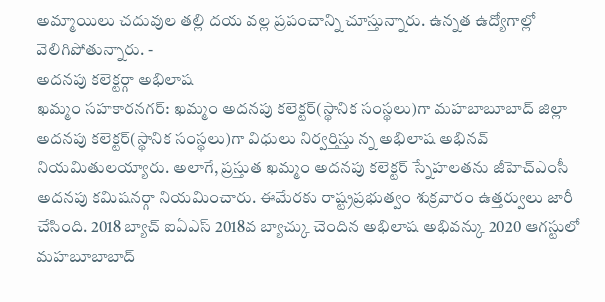అమ్మాయిలు చదువుల తల్లి దయ వల్ల ప్రపంచాన్ని చూస్తున్నారు. ఉన్నత ఉద్యోగాల్లో వెలిగిపోతున్నారు. -
అదనపు కలెక్టర్గా అభిలాష
ఖమ్మం సహకారనగర్: ఖమ్మం అదనపు కలెక్టర్(స్థానిక సంస్థలు)గా మహబాబూబాద్ జిల్లా అదనపు కలెక్టర్(స్థానిక సంస్థలు)గా విధులు నిర్వర్తిస్తు న్న అభిలాష అభినవ్ నియమితులయ్యారు. అలాగే, ప్రస్తుత ఖమ్మం అదనపు కలెక్టర్ స్నేహలతను జీహెచ్ఎంసీ అదనపు కమిషనర్గా నియమించారు. ఈమేరకు రాష్ట్రప్రభుత్వం శుక్రవారం ఉత్తర్వులు జారీ చేసింది. 2018 బ్యాచ్ ఐఏఎస్ 2018వ బ్యాచ్కు చెందిన అభిలాష అభివన్కు 2020 ఆగస్టులో మహబూబాబాద్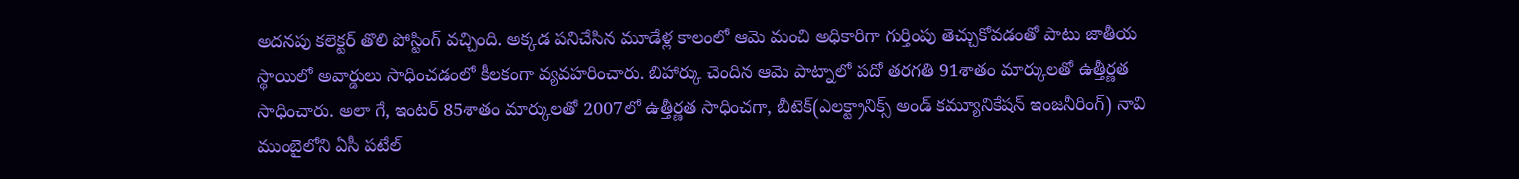అదనపు కలెక్టర్ తొలి పోస్టింగ్ వచ్చింది. అక్కడ పనిచేసిన మూడేళ్ల కాలంలో ఆమె మంచి అధికారిగా గుర్తింపు తెచ్చుకోవడంతో పాటు జాతీయ స్థాయిలో అవార్డులు సాధించడంలో కీలకంగా వ్యవహరించారు. బిహార్కు చెందిన ఆమె పాట్నాలో పదో తరగతి 91శాతం మార్కులతో ఉత్తీర్ణత సాధించారు. అలా గే, ఇంటర్ 85శాతం మార్కులతో 2007లో ఉత్తీర్ణత సాధించగా, బీటెక్(ఎలక్ట్రానిక్స్ అండ్ కమ్యూనికేషన్ ఇంజనీరింగ్) నావి ముంబైలోని ఏసీ పటేల్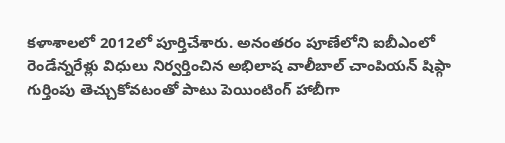కళాశాలలో 2012లో పూర్తిచేశారు. అనంతరం పూణేలోని ఐబీఎంలో రెండేన్నరేళ్లు విధులు నిర్వర్తించిన అభిలాష వాలీబాల్ చాంపియన్ షిప్గా గుర్తింపు తెచ్చుకోవటంతో పాటు పెయింటింగ్ హాబీగా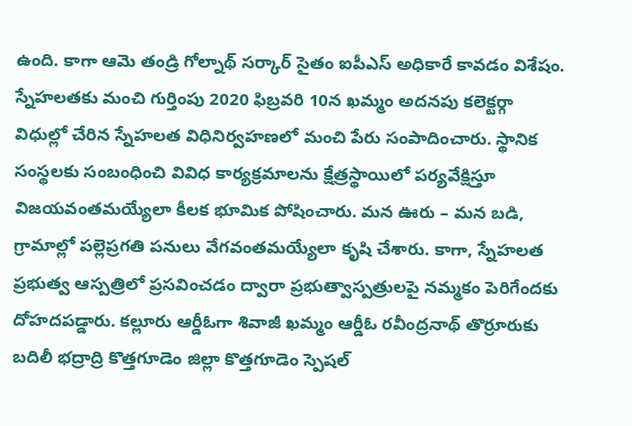ఉంది. కాగా ఆమె తండ్రి గోల్నాథ్ సర్కార్ సైతం ఐపీఎస్ అధికారే కావడం విశేషం. స్నేహలతకు మంచి గుర్తింపు 2020 ఫిబ్రవరి 10న ఖమ్మం అదనపు కలెక్టర్గా విధుల్లో చేరిన స్నేహలత విధినిర్వహణలో మంచి పేరు సంపాదించారు. స్థానిక సంస్థలకు సంబంధించి వివిధ కార్యక్రమాలను క్షేత్రస్థాయిలో పర్యవేక్షిస్తూ విజయవంతమయ్యేలా కీలక భూమిక పోషించారు. మన ఊరు – మన బడి, గ్రామాల్లో పల్లెప్రగతి పనులు వేగవంతమయ్యేలా కృషి చేశారు. కాగా, స్నేహలత ప్రభుత్వ ఆస్పత్రిలో ప్రసవించడం ద్వారా ప్రభుత్వాస్పత్రులపై నమ్మకం పెరిగేందకు దోహదపడ్డారు. కల్లూరు ఆర్డీఓగా శివాజీ ఖమ్మం ఆర్డీఓ రవీంద్రనాథ్ తొర్రూరుకు బదిలీ భద్రాద్రి కొత్తగూడెం జిల్లా కొత్తగూడెం స్పెషల్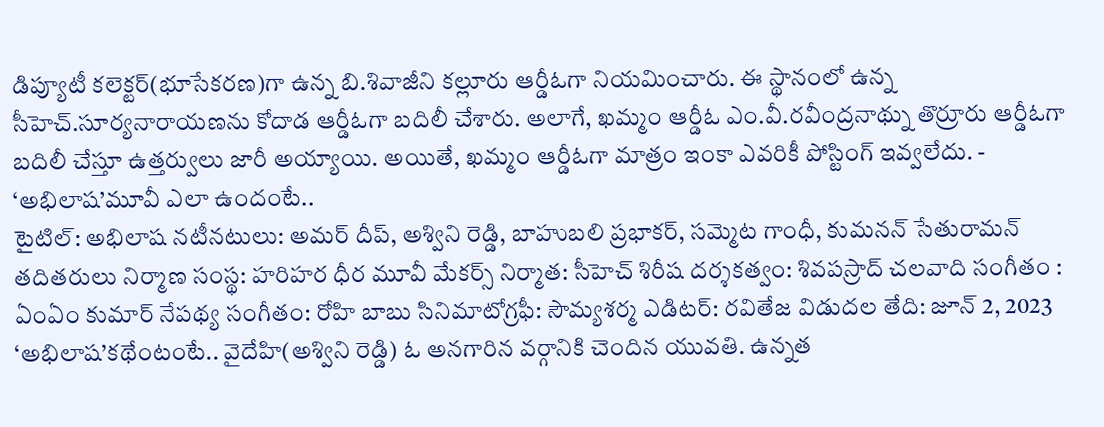డిప్యూటీ కలెక్టర్(భూసేకరణ)గా ఉన్న బి.శివాజీని కల్లూరు ఆర్డీఓగా నియమించారు. ఈ స్థానంలో ఉన్న సీహెచ్.సూర్యనారాయణను కోదాడ ఆర్డీఓగా బదిలీ చేశారు. అలాగే, ఖమ్మం ఆర్డీఓ ఎం.వీ.రవీంద్రనాథ్ను తొర్రూరు ఆర్డీఓగా బదిలీ చేస్తూ ఉత్తర్వులు జారీ అయ్యాయి. అయితే, ఖమ్మం ఆర్డీఓగా మాత్రం ఇంకా ఎవరికీ పోస్టింగ్ ఇవ్వలేదు. -
‘అభిలాష’మూవీ ఎలా ఉందంటే..
టైటిల్: అభిలాష నటీనటులు: అమర్ దీప్, అశ్విని రెడ్డి, బాహుబలి ప్రభాకర్, సమ్మెట గాంధీ, కుమనన్ సేతురామన్ తదితరులు నిర్మాణ సంస్థ: హరిహర ధీర మూవీ మేకర్స్ నిర్మాత: సీహెచ్ శిరీష దర్శకత్వం: శివపస్రాద్ చలవాది సంగీతం : ఏంఏం కుమార్ నేపథ్య సంగీతం: రోహి బాబు సినిమాటోగ్రఫీ: సౌమ్యశర్మ ఎడిటర్: రవితేజ విడుదల తేది: జూన్ 2, 2023 ‘అభిలాష’కథేంటంటే.. వైదేహి(అశ్విని రెడ్డి) ఓ అనగారిన వర్గానికి చెందిన యువతి. ఉన్నత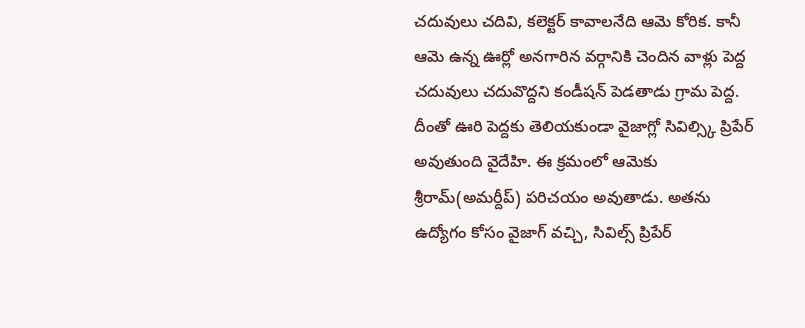చదువులు చదివి, కలెక్టర్ కావాలనేది ఆమె కోరిక. కానీ ఆమె ఉన్న ఊర్లో అనగారిన వర్గానికి చెందిన వాళ్లు పెద్ద చదువులు చదువొద్దని కండీషన్ పెడతాడు గ్రామ పెద్ద. దీంతో ఊరి పెద్దకు తెలియకుండా వైజాగ్లో సివిల్స్కి ప్రిపేర్ అవుతుంది వైదేహి. ఈ క్రమంలో ఆమెకు శ్రీరామ్(అమర్దీప్) పరిచయం అవుతాడు. అతను ఉద్యోగం కోసం వైజాగ్ వచ్చి, సివిల్స్ ప్రిపేర్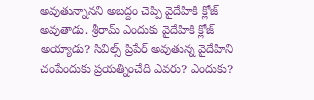అవుతున్నానని అబద్దం చెప్పి వైదేహికి క్లోజ్ అవుతాడు. శ్రీరామ్ ఎందుకు వైదేహికి క్లోజ్ అయ్యాడు? సివిల్స్ ప్రిపేర్ అవుతున్న వైదేహిని చంపేందుకు ప్రయత్నించేది ఎవరు? ఎందుకు?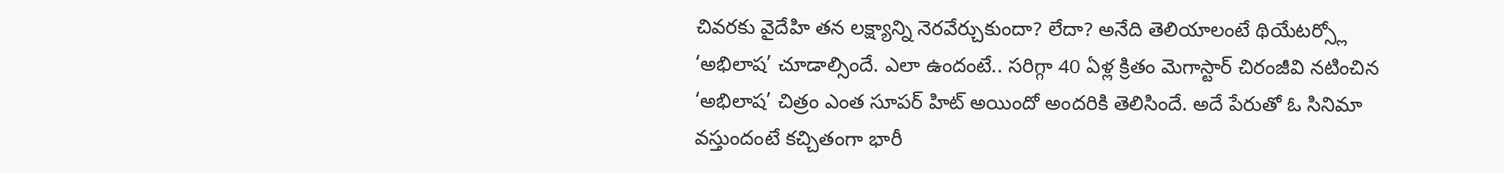చివరకు వైదేహి తన లక్ష్యాన్ని నెరవేర్చుకుందా? లేదా? అనేది తెలియాలంటే థియేటర్స్లో ‘అభిలాష’ చూడాల్సిందే. ఎలా ఉందంటే.. సరిగ్గా 40 ఏళ్ల క్రితం మెగాస్టార్ చిరంజీవి నటించిన ‘అభిలాష’ చిత్రం ఎంత సూపర్ హిట్ అయిందో అందరికి తెలిసిందే. అదే పేరుతో ఓ సినిమా వస్తుందంటే కచ్చితంగా భారీ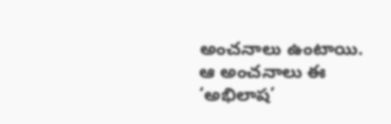అంచనాలు ఉంటాయి. ఆ అంచనాలు ఈ ‘అభిలాష’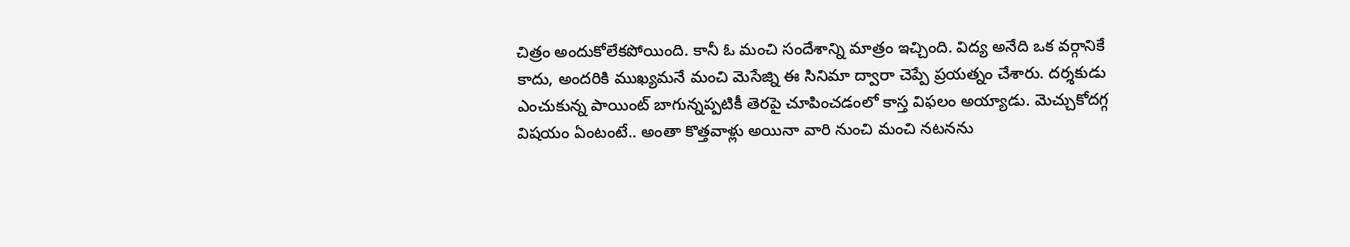చిత్రం అందుకోలేకపోయింది. కానీ ఓ మంచి సందేశాన్ని మాత్రం ఇచ్చింది. విద్య అనేది ఒక వర్గానికే కాదు, అందరికి ముఖ్యమనే మంచి మెసేజ్ని ఈ సినిమా ద్వారా చెప్పే ప్రయత్నం చేశారు. దర్శకుడు ఎంచుకున్న పాయింట్ బాగున్నప్పటికీ తెరపై చూపించడంలో కాస్త విఫలం అయ్యాడు. మెచ్చుకోదగ్గ విషయం ఏంటంటే.. అంతా కొత్తవాళ్లు అయినా వారి నుంచి మంచి నటనను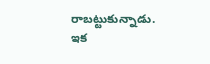రాబట్టుకున్నాడు. ఇక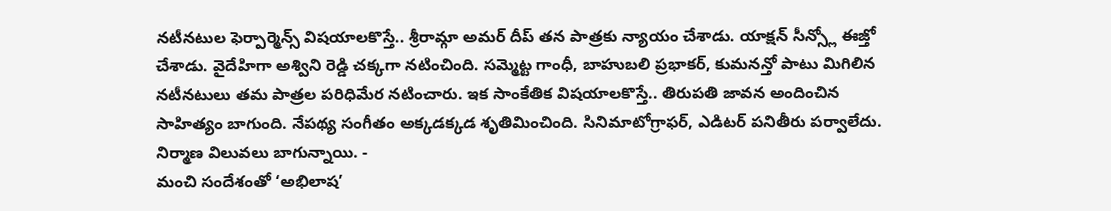నటీనటుల ఫెర్పార్మెన్స్ విషయాలకొస్తే.. శ్రీరామ్గా అమర్ దీప్ తన పాత్రకు న్యాయం చేశాడు. యాక్షన్ సీన్స్లో ఈజ్తో చేశాడు. వైదేహిగా అశ్విని రెడ్డి చక్కగా నటించింది. సమ్మెట్ట గాంధీ, బాహుబలి ప్రభాకర్, కుమనన్తో పాటు మిగిలిన నటీనటులు తమ పాత్రల పరిధిమేర నటించారు. ఇక సాంకేతిక విషయాలకొస్తే.. తిరుపతి జావన అందించిన సాహిత్యం బాగుంది. నేపథ్య సంగీతం అక్కడక్కడ శృతిమించింది. సినిమాటోగ్రాఫర్, ఎడిటర్ పనితీరు పర్వాలేదు. నిర్మాణ విలువలు బాగున్నాయి. -
మంచి సందేశంతో ‘అభిలాష’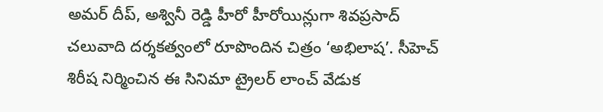అమర్ దీప్, అశ్వినీ రెడ్డి హీరో హీరోయిన్లుగా శివప్రసాద్ చలువాది దర్శకత్వంలో రూపొందిన చిత్రం ‘అభిలాష’. సీహెచ్ శిరీష నిర్మించిన ఈ సినిమా ట్రైలర్ లాంచ్ వేడుక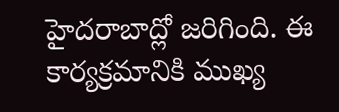హైదరాబాద్లో జరిగింది. ఈ కార్యక్రమానికి ముఖ్య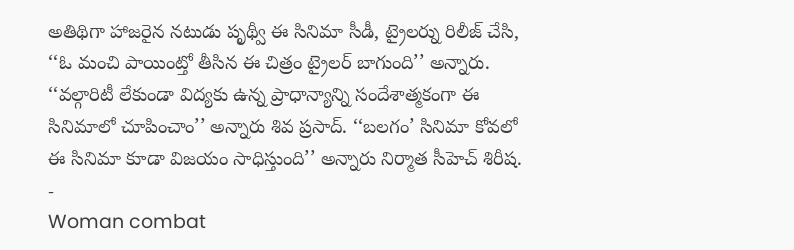అతిథిగా హాజరైన నటుడు పృథ్వీ ఈ సినిమా సీడీ, ట్రైలర్ను రిలీజ్ చేసి, ‘‘ఓ మంచి పాయింట్తో తీసిన ఈ చిత్రం ట్రైలర్ బాగుంది’’ అన్నారు. ‘‘వల్గారిటీ లేకుండా విద్యకు ఉన్న ప్రాధాన్యాన్ని సందేశాత్మకంగా ఈ సినిమాలో చూపించాం’’ అన్నారు శివ ప్రసాద్. ‘‘బలగం’ సినిమా కోవలో ఈ సినిమా కూడా విజయం సాధిస్తుంది’’ అన్నారు నిర్మాత సీహెచ్ శిరీష. -
Woman combat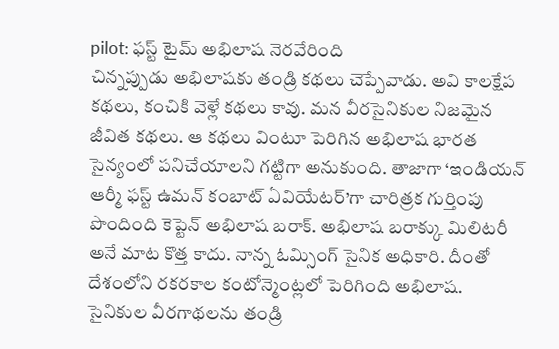pilot: ఫస్ట్ టైమ్ అభిలాష నెరవేరింది
చిన్నప్పుడు అభిలాషకు తండ్రి కథలు చెప్పేవాడు. అవి కాలక్షేప కథలు, కంచికి వెళ్లే కథలు కావు. మన వీరసైనికుల నిజమైన జీవిత కథలు. ఆ కథలు వింటూ పెరిగిన అభిలాష భారత సైన్యంలో పనిచేయాలని గట్టిగా అనుకుంది. తాజాగా ‘ఇండియన్ ఆర్మీ ఫస్ట్ ఉమన్ కంబాట్ ఏవియేటర్’గా చారిత్రక గుర్తింపు పొందింది కెప్టెన్ అభిలాష బరాక్. అభిలాష బరాక్కు మిలిటరీ అనే మాట కొత్త కాదు. నాన్న ఓమ్సింగ్ సైనిక అధికారి. దీంతో దేశంలోని రకరకాల కంటోన్మెంట్లలో పెరిగింది అభిలాష. సైనికుల వీరగాథలను తండ్రి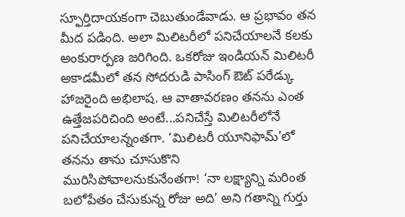స్ఫూర్తిదాయకంగా చెబుతుండేవాడు. ఆ ప్రభావం తన మీద పడింది. అలా మిలిటరీలో పనిచేయాలనే కలకు అంకురార్పణ జరిగింది. ఒకరోజు ఇండియన్ మిలిటరీ అకాడమీలో తన సోదరుడి పాసింగ్ ఔట్ పరేడ్కు హాజరైంది అభిలాష. ఆ వాతావరణం తనను ఎంత ఉత్తేజపరిచింది అంటే...పనిచేస్తే మిలిటరీలోనే పనిచేయాలన్నంతగా. ‘మిలిటరీ యూనిఫామ్’లో తనను తాను చూసుకొని మురిసిపోవాలనుకునేంతగా! ‘నా లక్ష్యాన్ని మరింత బలోపేతం చేసుకున్న రోజు అది’ అని గతాన్ని గుర్తు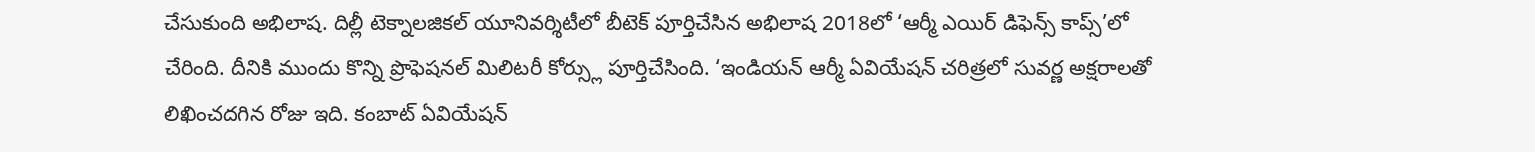చేసుకుంది అభిలాష. దిల్లీ టెక్నాలజికల్ యూనివర్శిటీలో బీటెక్ పూర్తిచేసిన అభిలాష 2018లో ‘ఆర్మీ ఎయిర్ డిఫెన్స్ కాప్స్’లో చేరింది. దీనికి ముందు కొన్ని ప్రొఫెషనల్ మిలిటరీ కోర్స్లు పూర్తిచేసింది. ‘ఇండియన్ ఆర్మీ ఏవియేషన్ చరిత్రలో సువర్ణ అక్షరాలతో లిఖించదగిన రోజు ఇది. కంబాట్ ఏవియేషన్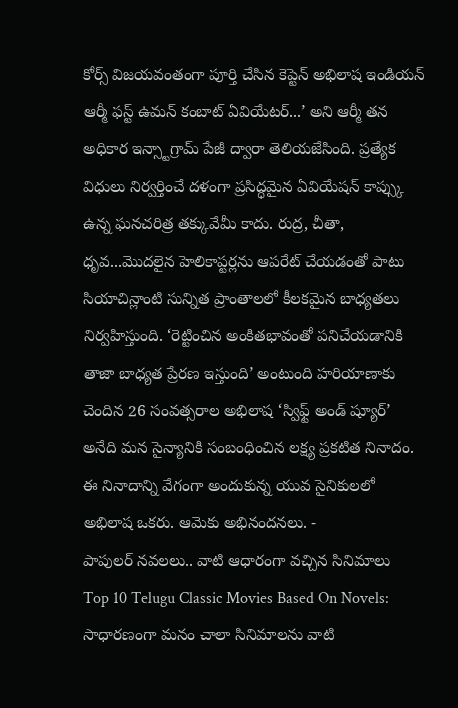కోర్స్ విజయవంతంగా పూర్తి చేసిన కెప్టెన్ అభిలాష ఇండియన్ ఆర్మీ ఫస్ట్ ఉమన్ కంబాట్ ఏవియేటర్...’ అని ఆర్మీ తన అధికార ఇన్స్టాగ్రామ్ పేజీ ద్వారా తెలియజేసింది. ప్రత్యేక విధులు నిర్వర్తించే దళంగా ప్రసిద్ధమైన ఏవియేషన్ కాప్స్కు ఉన్న ఘనచరిత్ర తక్కువేమీ కాదు. రుద్ర, చీతా, ధృవ...మొదలైన హెలికాప్టర్లను ఆపరేట్ చేయడంతో పాటు సియాచిన్లాంటి సున్నిత ప్రాంతాలలో కీలకమైన బాధ్యతలు నిర్వహిస్తుంది. ‘రెట్టించిన అంకితభావంతో పనిచేయడానికి తాజా బాధ్యత ప్రేరణ ఇస్తుంది’ అంటుంది హరియాణాకు చెందిన 26 సంవత్సరాల అభిలాష ‘స్విఫ్ట్ అండ్ ష్యూర్’ అనేది మన సైన్యానికి సంబంధించిన లక్ష్య ప్రకటిత నినాదం. ఈ నినాదాన్ని వేగంగా అందుకున్న యువ సైనికులలో అభిలాష ఒకరు. ఆమెకు అభినందనలు. -
పాపులర్ నవలలు.. వాటి ఆధారంగా వచ్చిన సినిమాలు
Top 10 Telugu Classic Movies Based On Novels: సాధారణంగా మనం చాలా సినిమాలను వాటి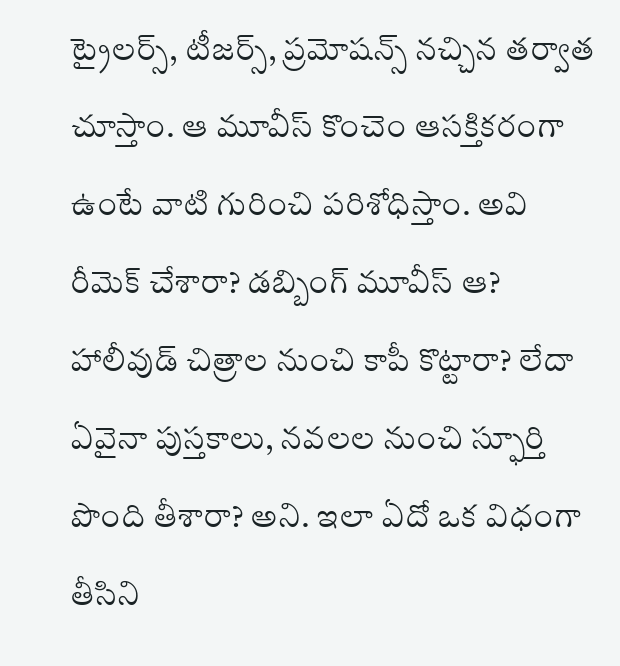ట్రైలర్స్, టీజర్స్, ప్రమోషన్స్ నచ్చిన తర్వాత చూస్తాం. ఆ మూవీస్ కొంచెం ఆసక్తికరంగా ఉంటే వాటి గురించి పరిశోధిస్తాం. అవి రీమెక్ చేశారా? డబ్బింగ్ మూవీస్ ఆ? హాలీవుడ్ చిత్రాల నుంచి కాపీ కొట్టారా? లేదా ఏవైనా పుస్తకాలు, నవలల నుంచి స్ఫూర్తి పొంది తీశారా? అని. ఇలా ఏదో ఒక విధంగా తీసిని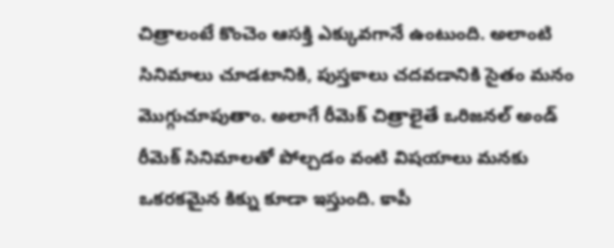చిత్రాలంటే కొంచెం ఆసక్తి ఎక్కువగానే ఉంటుంది. అలాంటి సినిమాలు చూడటానికి, పుస్తకాలు చదవడానికి సైతం మనం మొగ్గుచూపుతాం. అలాగే రీమెక్ చిత్రాలైతే ఒరిజనల్ అండ్ రీమెక్ సినిమాలతో పోల్చడం వంటి విషయాలు మనకు ఒకరకమైన కిక్ను కూడా ఇస్తుంది. కాపీ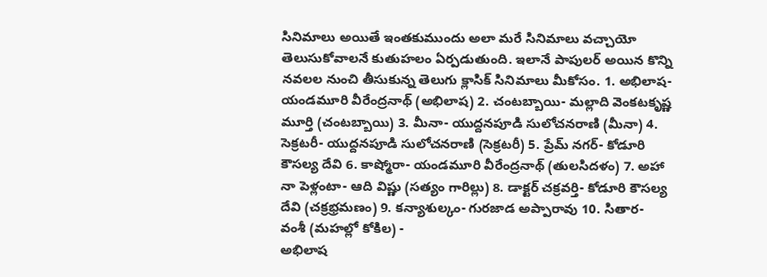సినిమాలు అయితే ఇంతకుముందు అలా మరే సినిమాలు వచ్చాయో తెలుసుకోవాలనే కుతుహలం ఏర్పడుతుంది. ఇలానే పాపులర్ అయిన కొన్ని నవలల నుంచి తీసుకున్న తెలుగు క్లాసిక్ సినిమాలు మీకోసం. 1. అభిలాష- యండమూరి వీరేంద్రనాథ్ (అభిలాష) 2. చంటబ్బాయి- మల్లాది వెంకటకృష్ణ మూర్తి (చంటబ్బాయి) 3. మీనా- యుద్దనపూడి సులోచనరాణి (మీనా) 4. సెక్రటరీ- యుద్దనపూడి సులోచనరాణి (సెక్రటరీ) 5. ప్రేమ్ నగర్- కోడూరి కౌసల్య దేవి 6. కాష్మోరా- యండమూరి వీరేంద్రనాథ్ (తులసిదళం) 7. అహా నా పెళ్లంటా- ఆది విష్ణు (సత్యం గారిల్లు) 8. డాక్టర్ చక్రవర్తి- కోడూరి కౌసల్య దేవి (చక్రభ్రమణం) 9. కన్యాశుల్కం- గురజాడ అప్పారావు 10. సితార- వంశీ (మహల్లో కోకిల) -
అభిలాష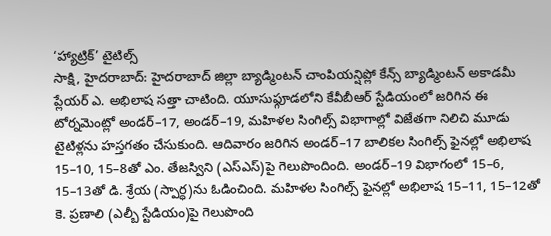‘హ్యాట్రిక్’ టైటిల్స్
సాక్షి, హైదరాబాద్: హైదరాబాద్ జిల్లా బ్యాడ్మింటన్ చాంపియన్షిప్లో కేన్స్ బ్యాడ్మింటన్ అకాడమీ ప్లేయర్ ఎ. అభిలాష సత్తా చాటింది. యూసుఫ్గూడలోని కేవీబీఆర్ స్టేడియంలో జరిగిన ఈ టోర్నమెంట్లో అండర్–17, అండర్–19, మహిళల సింగిల్స్ విభాగాల్లో విజేతగా నిలిచి మూడు టైటిళ్లను హస్తగతం చేసుకుంది. ఆదివారం జరిగిన అండర్–17 బాలికల సింగిల్స్ ఫైనల్లో అభిలాష 15–10, 15–8తో ఎం. తేజస్విని (ఎస్ఎస్)పై గెలుపొందింది. అండర్–19 విభాగంలో 15–6, 15–13తో డి. శ్రేయ (స్పార్ధ)ను ఓడించింది. మహిళల సింగిల్స్ ఫైనల్లో అభిలాష 15–11, 15–12తో కె. ప్రణాలి (ఎల్బీ స్టేడియం)పై గెలుపొంది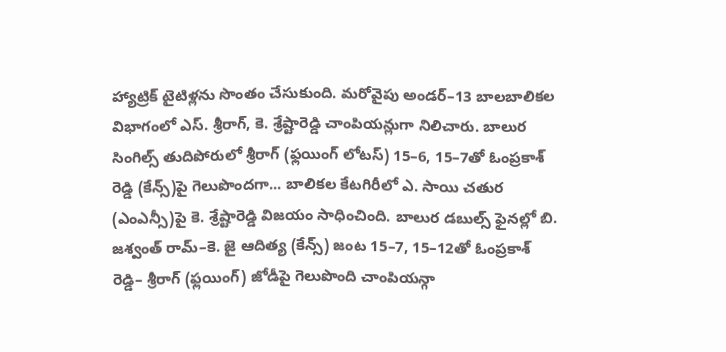హ్యాట్రిక్ టైటిళ్లను సొంతం చేసుకుంది. మరోవైపు అండర్–13 బాలబాలికల విభాగంలో ఎస్. శ్రీరాగ్, కె. శ్రేష్టారెడ్డి చాంపియన్లుగా నిలిచారు. బాలుర సింగిల్స్ తుదిపోరులో శ్రీరాగ్ (ఫ్లయింగ్ లోటస్) 15–6, 15–7తో ఓంప్రకాశ్ రెడ్డి (కేన్స్)పై గెలుపొందగా... బాలికల కేటగిరీలో ఎ. సాయి చతుర (ఎంఎన్సీ)పై కె. శ్రేష్టారెడ్డి విజయం సాధించింది. బాలుర డబుల్స్ ఫైనల్లో బి. జశ్వంత్ రామ్–కె. జై ఆదిత్య (కేన్స్) జంట 15–7, 15–12తో ఓంప్రకాశ్ రెడ్డి– శ్రీరాగ్ (ఫ్లయింగ్) జోడీపై గెలుపొంది చాంపియన్గా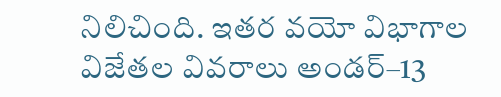నిలిచింది. ఇతర వయో విభాగాల విజేతల వివరాలు అండర్–13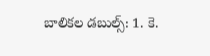బాలికల డబుల్స్: 1. కె.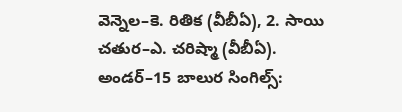వెన్నెల–కె. రితిక (వీబీఏ), 2. సాయి చతుర–ఎ. చరిష్మా (వీబీఏ). అండర్–15 బాలుర సింగిల్స్: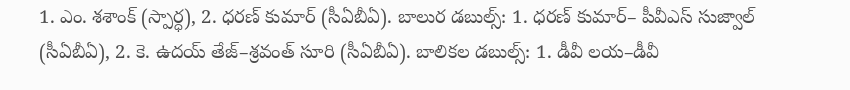1. ఎం. శశాంక్ (స్పార్ధ), 2. ధరణ్ కుమార్ (సీఏబీఏ). బాలుర డబుల్స్: 1. ధరణ్ కుమార్– పీవీఎస్ సుజ్వాల్ (సీఏబీఏ), 2. కె. ఉదయ్ తేజ్–శ్రవంత్ సూరి (సీఏబీఏ). బాలికల డబుల్స్: 1. డీవీ లయ–డీవీ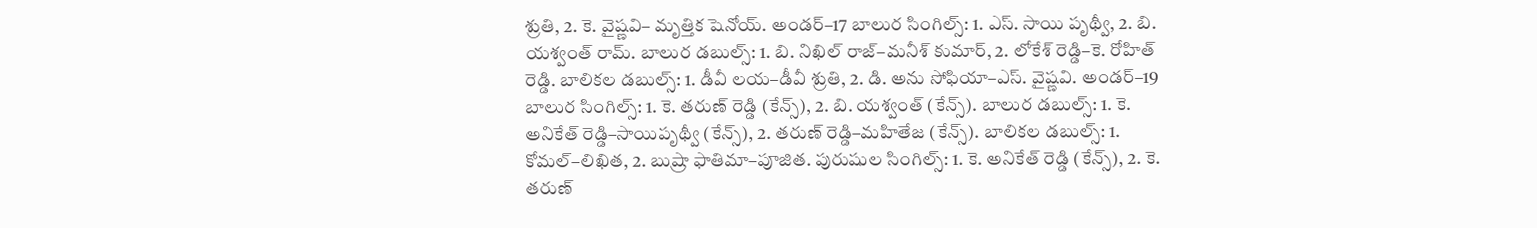శ్రుతి, 2. కె. వైష్ణవి– మృత్తిక షెనోయ్. అండర్–17 బాలుర సింగిల్స్: 1. ఎస్. సాయి పృథ్వీ, 2. బి. యశ్వంత్ రామ్. బాలుర డబుల్స్: 1. బి. నిఖిల్ రాజ్–మనీశ్ కుమార్, 2. లోకేశ్ రెడ్డి–కె. రోహిత్ రెడ్డి. బాలికల డబుల్స్: 1. డీవీ లయ–డీవీ శ్రుతి, 2. డి. అను సోఫియా–ఎస్. వైష్ణవి. అండర్–19 బాలుర సింగిల్స్: 1. కె. తరుణ్ రెడ్డి (కేన్స్), 2. బి. యశ్వంత్ (కేన్స్). బాలుర డబుల్స్: 1. కె. అనికేత్ రెడ్డి–సాయిపృథ్వీ (కేన్స్), 2. తరుణ్ రెడ్డి–మహితేజ (కేన్స్). బాలికల డబుల్స్: 1. కోమల్–లిఖిత, 2. బుష్రా ఫాతిమా–పూజిత. పురుషుల సింగిల్స్: 1. కె. అనికేత్ రెడ్డి (కేన్స్), 2. కె. తరుణ్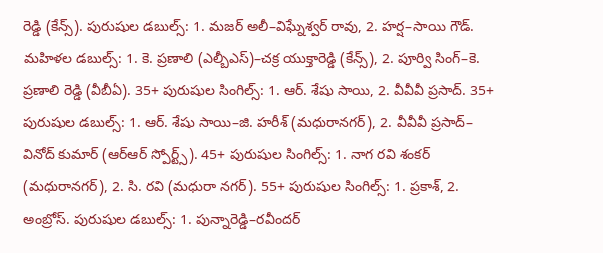రెడ్డి (కేన్స్). పురుషుల డబుల్స్: 1. మజర్ అలీ–విఘ్నేశ్వర్ రావు, 2. హర్ష–సాయి గౌడ్. మహిళల డబుల్స్: 1. కె. ప్రణాలి (ఎల్బీఎస్)–చక్ర యుక్తారెడ్డి (కేన్స్), 2. పూర్వి సింగ్–కె. ప్రణాలి రెడ్డి (వీబీఏ). 35+ పురుషుల సింగిల్స్: 1. ఆర్. శేషు సాయి, 2. వీవీవీ ప్రసాద్. 35+ పురుషుల డబుల్స్: 1. ఆర్. శేషు సాయి–జి. హరీశ్ (మధురానగర్), 2. వీవీవీ ప్రసాద్– వినోద్ కుమార్ (ఆర్ఆర్ స్పోర్ట్స్). 45+ పురుషుల సింగిల్స్: 1. నాగ రవి శంకర్ (మధురానగర్), 2. సి. రవి (మధురా నగర్). 55+ పురుషుల సింగిల్స్: 1. ప్రకాశ్, 2. అంబ్రోస్. పురుషుల డబుల్స్: 1. పున్నారెడ్డి–రవీందర్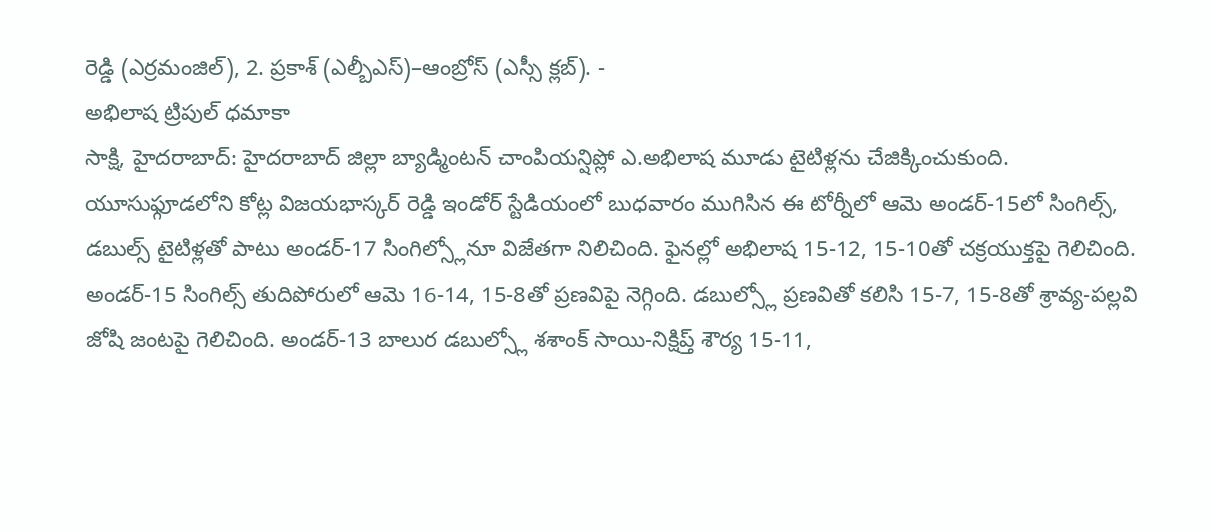రెడ్డి (ఎర్రమంజిల్), 2. ప్రకాశ్ (ఎల్బీఎస్)–ఆంబ్రోస్ (ఎస్సీ క్లబ్). -
అభిలాష ట్రిపుల్ ధమాకా
సాక్షి, హైదరాబాద్: హైదరాబాద్ జిల్లా బ్యాడ్మింటన్ చాంపియన్షిప్లో ఎ.అభిలాష మూడు టైటిళ్లను చేజిక్కించుకుంది. యూసుఫ్గూడలోని కోట్ల విజయభాస్కర్ రెడ్డి ఇండోర్ స్టేడియంలో బుధవారం ముగిసిన ఈ టోర్నీలో ఆమె అండర్-15లో సింగిల్స్, డబుల్స్ టైటిళ్లతో పాటు అండర్-17 సింగిల్స్లోనూ విజేతగా నిలిచింది. ఫైనల్లో అభిలాష 15-12, 15-10తో చక్రయుక్తపై గెలిచింది. అండర్-15 సింగిల్స్ తుదిపోరులో ఆమె 16-14, 15-8తో ప్రణవిపై నెగ్గింది. డబుల్స్లో ప్రణవితో కలిసి 15-7, 15-8తో శ్రావ్య-పల్లవి జోషి జంటపై గెలిచింది. అండర్-13 బాలుర డబుల్స్లో శశాంక్ సాయి-నిక్షిప్త్ శౌర్య 15-11,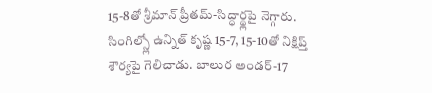15-8తో శ్రీమాన్ ప్రీతమ్-సిద్ధార్థ్లపై నెగ్గారు. సింగిల్స్లో ఉన్నిత్ కృష్ణ 15-7, 15-10తో నిక్షిప్త్ శౌర్యపై గెలిచాడు. బాలుర అండర్-17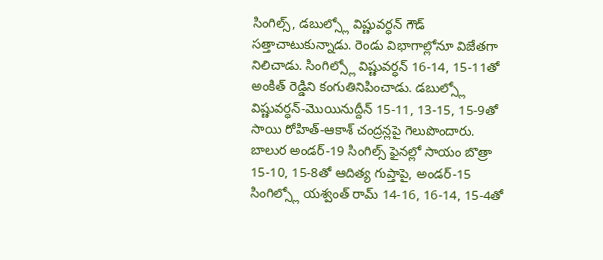సింగిల్స్, డబుల్స్లో విష్ణువర్ధన్ గౌడ్ సత్తాచాటుకున్నాడు. రెండు విభాగాల్లోనూ విజేతగా నిలిచాడు. సింగిల్స్లో విష్ణువర్ధన్ 16-14, 15-11తో అంకిత్ రెడ్డిని కంగుతినిపించాడు. డబుల్స్లో విష్ణువర్ధన్-మొయినుద్దీన్ 15-11, 13-15, 15-9తో సాయి రోహిత్-ఆకాశ్ చంద్రన్లపై గెలుపొందారు. బాలుర అండర్-19 సింగిల్స్ ఫైనల్లో సాయం బొత్రా 15-10, 15-8తో ఆదిత్య గుప్తాపై, అండర్-15 సింగిల్స్లో యశ్వంత్ రామ్ 14-16, 16-14, 15-4తో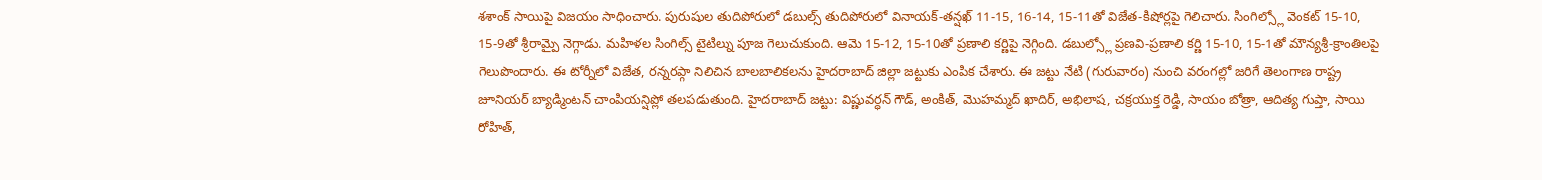శశాంక్ సాయిపై విజయం సాధించారు. పురుషుల తుదిపోరులో డబుల్స్ తుదిపోరులో వినాయక్-తన్షఖ్ 11-15, 16-14, 15-11తో విజేత-కిషోర్లపై గెలిచారు. సింగిల్స్లో వెంకట్ 15-10, 15-9తో శ్రీరామ్పై నెగ్గాడు. మహిళల సింగిల్స్ టైటిల్ను పూజ గెలుచుకుంది. ఆమె 15-12, 15-10తో ప్రణాలి కర్ణిపై నెగ్గింది. డబుల్స్లో ప్రణవి-ప్రణాలి కర్ణి 15-10, 15-1తో మౌన్యశ్రీ-క్రాంతిలపై గెలుపొందారు. ఈ టోర్నీలో విజేత, రన్నరప్గా నిలిచిన బాలబాలికలను హైదరాబాద్ జిల్లా జట్టుకు ఎంపిక చేశారు. ఈ జట్టు నేటి (గురువారం) నుంచి వరంగల్లో జరిగే తెలంగాణ రాష్ట్ర జూనియర్ బ్యాడ్మింటన్ చాంపియన్షిప్లో తలపడుతుంది. హైదరాబాద్ జట్టు: విష్ణువర్ధన్ గౌడ్, అంకిత్, మొహమ్మద్ ఖాదిర్, అభిలాష, చక్రయుక్త రెడ్డి, సాయం బోత్రా, ఆదిత్య గుప్తా, సాయి రోహిత్,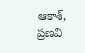ఆకాశ్, ప్రణవి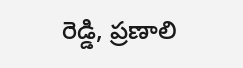రెడ్డి, ప్రణాలి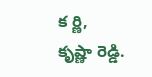క ర్ణి, కృష్ణా రెడ్డి.